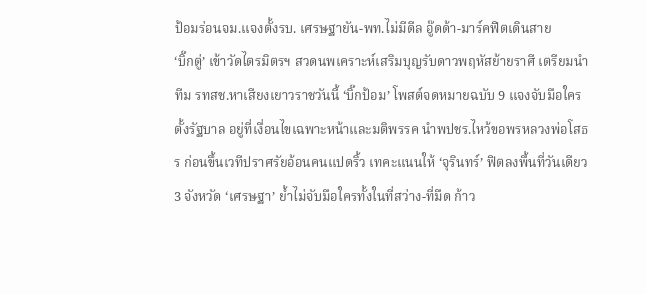ป้อมร่อนจม.แจงตั้งรบ. เศรษฐายัน-พท.ไม่มีดีล อู๊ดด้า-มาร์คฟิตเดินสาย
‘บิ๊กตู่’ เข้าวัดไตรมิตรฯ สวดนพเคราะห์เสริมบุญรับดาวพฤหัสย้ายราศี เตรียมนำทีม รทสช.หาเสียงเยาวราชวันนี้ ‘บิ๊กป้อม’ โพสต์จดหมายฉบับ 9 แจงจับมือใครตั้งรัฐบาล อยู่ที่เงื่อนไขเฉพาะหน้าและมติพรรค นำพปชร.ไหว้ขอพรหลวงพ่อโสธร ก่อนขึ้นเวทีปราศรัยอ้อนคนแปดริ้ว เทคะแนนให้ ‘จุรินทร์’ ฟิตลงพื้นที่วันเดียว 3 จังหวัด ‘เศรษฐา’ ย้ำไม่จับมือใครทั้งในที่สว่าง-ที่มืด ก้าว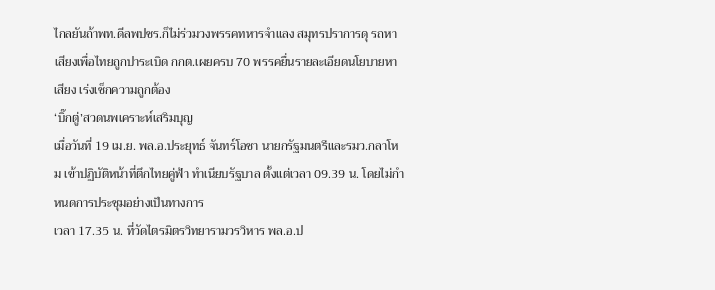ไกลยันถ้าพท.ดีลพปชร.ก็ไม่ร่วมวงพรรคทหารจำแลง สมุทรปราการดุ รถหาเสียงเพื่อไทยถูกปาระเบิด กกต.เผยครบ 70 พรรคยื่นรายละเอียดนโยบายหาเสียง เร่งเช็กความถูกต้อง
‘บิ๊กตู่’สวดนพเคราะห์เสริมบุญ
เมื่อวันที่ 19 เม.ย. พล.อ.ประยุทธ์ จันทร์โอชา นายกรัฐมนตรีและรมว.กลาโหม เข้าปฏิบัติหน้าที่ตึกไทยคู่ฟ้า ทำเนียบรัฐบาล ตั้งแต่เวลา 09.39 น. โดยไม่กำหนดการประชุมอย่างเป็นทางการ
เวลา 17.35 น. ที่วัดไตรมิตรวิทยารามวรวิหาร พล.อ.ป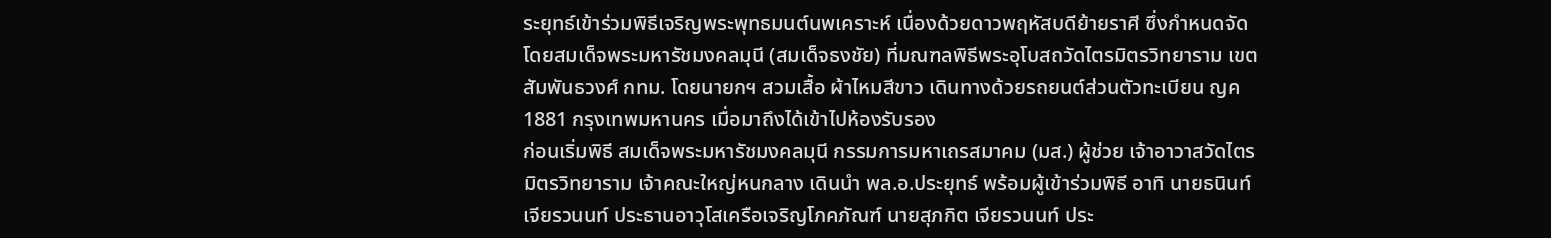ระยุทธ์เข้าร่วมพิธีเจริญพระพุทธมนต์นพเคราะห์ เนื่องด้วยดาวพฤหัสบดีย้ายราศี ซึ่งกำหนดจัดโดยสมเด็จพระมหารัชมงคลมุนี (สมเด็จธงชัย) ที่มณฑลพิธีพระอุโบสถวัดไตรมิตรวิทยาราม เขตสัมพันธวงศ์ กทม. โดยนายกฯ สวมเสื้อ ผ้าไหมสีขาว เดินทางด้วยรถยนต์ส่วนตัวทะเบียน ญค 1881 กรุงเทพมหานคร เมื่อมาถึงได้เข้าไปห้องรับรอง
ก่อนเริ่มพิธี สมเด็จพระมหารัชมงคลมุนี กรรมการมหาเถรสมาคม (มส.) ผู้ช่วย เจ้าอาวาสวัดไตรมิตรวิทยาราม เจ้าคณะใหญ่หนกลาง เดินนำ พล.อ.ประยุทธ์ พร้อมผู้เข้าร่วมพิธี อาทิ นายธนินท์ เจียรวนนท์ ประธานอาวุโสเครือเจริญโภคภัณฑ์ นายสุภกิต เจียรวนนท์ ประ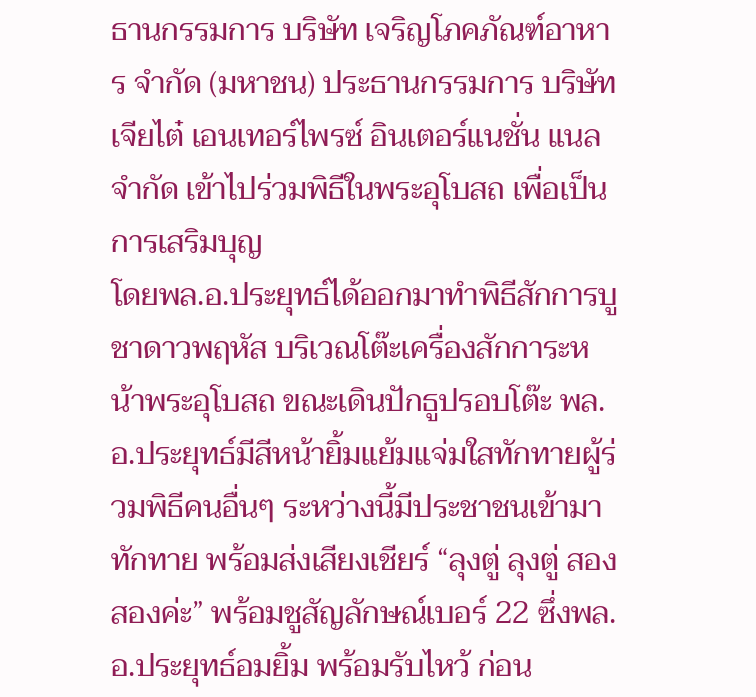ธานกรรมการ บริษัท เจริญโภคภัณฑ์อาหาร จำกัด (มหาชน) ประธานกรรมการ บริษัท เจียไต๋ เอนเทอร์ไพรซ์ อินเตอร์แนชั่น แนล จำกัด เข้าไปร่วมพิธีในพระอุโบสถ เพื่อเป็นการเสริมบุญ
โดยพล.อ.ประยุทธ์ได้ออกมาทำพิธีสักการบูชาดาวพฤหัส บริเวณโต๊ะเครื่องสักการะหน้าพระอุโบสถ ขณะเดินปักธูปรอบโต๊ะ พล.อ.ประยุทธ์มีสีหน้ายิ้มแย้มแจ่มใสทักทายผู้ร่วมพิธีคนอื่นๆ ระหว่างนี้มีประชาชนเข้ามาทักทาย พร้อมส่งเสียงเชียร์ “ลุงตู่ ลุงตู่ สองสองค่ะ” พร้อมชูสัญลักษณ์เบอร์ 22 ซึ่งพล.อ.ประยุทธ์อมยิ้ม พร้อมรับไหว้ ก่อน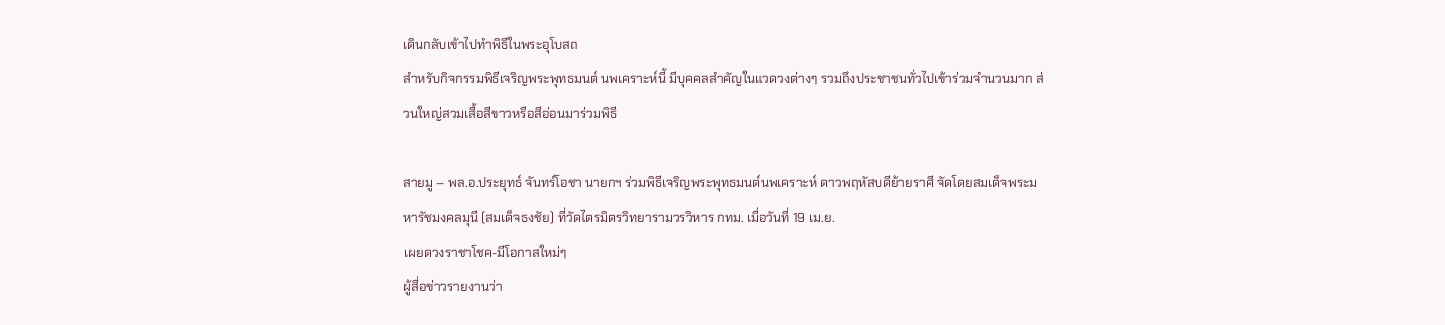เดินกลับเข้าไปทำพิธีในพระอุโบสถ
สำหรับกิจกรรมพิธีเจริญพระพุทธมนต์ นพเคราะห์นี้ มีบุคคลสำคัญในแวดวงต่างๆ รวมถึงประชาชนทั่วไปเข้าร่วมจำนวนมาก ส่วนใหญ่สวมเสื้อสีขาวหรือสีอ่อนมาร่วมพิธี

สายมู – พล.อ.ประยุทธ์ จันทร์โอชา นายกฯ ร่วมพิธีเจริญพระพุทธมนต์นพเคราะห์ ดาวพฤหัสบดีย้ายราศี จัดโดยสมเด็จพระมหารัชมงคลมุนี (สมเด็จธงชัย) ที่วัดไตรมิตรวิทยารามวรวิหาร กทม. เมื่อวันที่ 19 เม.ย.
เผยดวงราชาโชค-มีโอกาสใหม่ๆ
ผู้สื่อข่าวรายงานว่า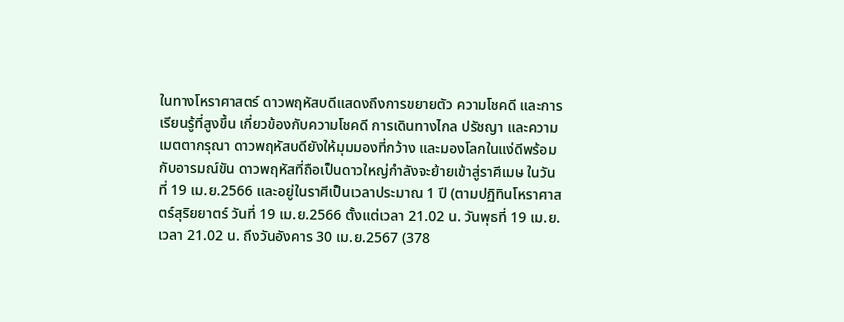ในทางโหราศาสตร์ ดาวพฤหัสบดีแสดงถึงการขยายตัว ความโชคดี และการเรียนรู้ที่สูงขึ้น เกี่ยวข้องกับความโชคดี การเดินทางไกล ปรัชญา และความเมตตากรุณา ดาวพฤหัสบดียังให้มุมมองที่กว้าง และมองโลกในแง่ดีพร้อมกับอารมณ์ขัน ดาวพฤหัสที่ถือเป็นดาวใหญ่กำลังจะย้ายเข้าสู่ราศีเมษ ในวันที่ 19 เม.ย.2566 และอยู่ในราศีเป็นเวลาประมาณ 1 ปี (ตามปฏิทินโหราศาสตร์สุริยยาตร์ วันที่ 19 เม.ย.2566 ตั้งแต่เวลา 21.02 น. วันพุธที่ 19 เม.ย.เวลา 21.02 น. ถึงวันอังคาร 30 เม.ย.2567 (378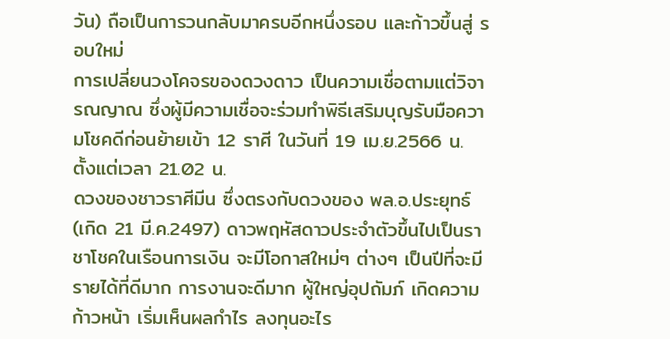วัน) ถือเป็นการวนกลับมาครบอีกหนึ่งรอบ และก้าวขึ้นสู่ รอบใหม่
การเปลี่ยนวงโคจรของดวงดาว เป็นความเชื่อตามแต่วิจารณญาณ ซึ่งผู้มีความเชื่อจะร่วมทำพิธีเสริมบุญรับมือความโชคดีก่อนย้ายเข้า 12 ราศี ในวันที่ 19 เม.ย.2566 น. ตั้งแต่เวลา 21.02 น.
ดวงของชาวราศีมีน ซึ่งตรงกับดวงของ พล.อ.ประยุทธ์ (เกิด 21 มี.ค.2497) ดาวพฤหัสดาวประจำตัวขึ้นไปเป็นราชาโชคในเรือนการเงิน จะมีโอกาสใหม่ๆ ต่างๆ เป็นปีที่จะมีรายได้ที่ดีมาก การงานจะดีมาก ผู้ใหญ่อุปถัมภ์ เกิดความก้าวหน้า เริ่มเห็นผลกำไร ลงทุนอะไร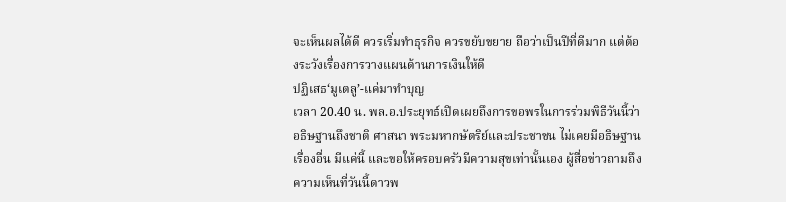จะเห็นผลได้ดี ควรเริ่มทำธุรกิจ ควรขยับขยาย ถือว่าเป็นปีที่ดีมาก แต่ต้องระวังเรื่องการวางแผนด้านการเงินให้ดี
ปฏิเสธ‘มูเตลู’-แค่มาทำบุญ
เวลา 20.40 น. พล.อ.ประยุทธ์เปิดเผยถึงการขอพรในการร่วมพิธีวันนี้ว่า อธิษฐานถึงชาติ ศาสนา พระมหากษัตริย์และประชาชน ไม่เคยมีอธิษฐานเรื่องอื่น มีแค่นี้ และขอให้ครอบครัวมีความสุขเท่านั้นเอง ผู้สื่อข่าวถามถึงความเห็นที่วันนี้ดาวพ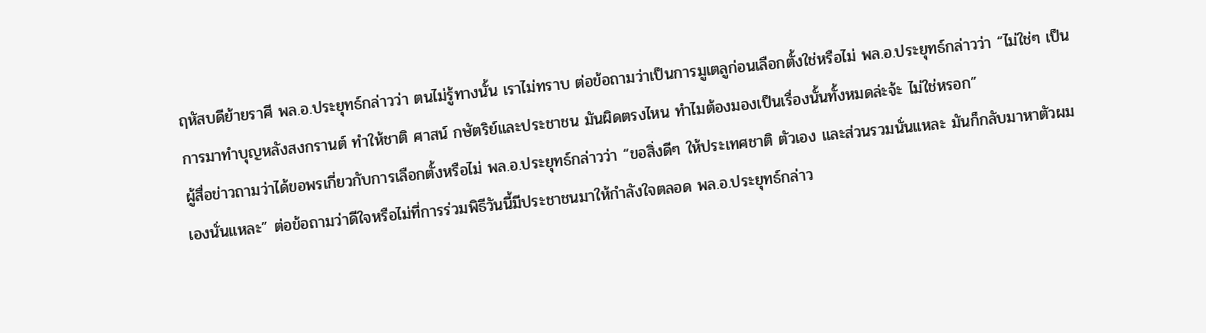ฤหัสบดีย้ายราศี พล.อ.ประยุทธ์กล่าวว่า ตนไม่รู้ทางนั้น เราไม่ทราบ ต่อข้อถามว่าเป็นการมูเตลูก่อนเลือกตั้งใช่หรือไม่ พล.อ.ประยุทธ์กล่าวว่า “ไม่ใช่ๆ เป็นการมาทำบุญหลังสงกรานต์ ทำให้ชาติ ศาสน์ กษัตริย์และประชาชน มันผิดตรงไหน ทำไมต้องมองเป็นเรื่องนั้นทั้งหมดล่ะจ้ะ ไม่ใช่หรอก”
ผู้สื่อข่าวถามว่าได้ขอพรเกี่ยวกับการเลือกตั้งหรือไม่ พล.อ.ประยุทธ์กล่าวว่า “ขอสิ่งดีๆ ให้ประเทศชาติ ตัวเอง และส่วนรวมนั่นแหละ มันก็กลับมาหาตัวผมเองนั่นแหละ” ต่อข้อถามว่าดีใจหรือไม่ที่การร่วมพิธีวันนี้มีประชาชนมาให้กำลังใจตลอด พล.อ.ประยุทธ์กล่าว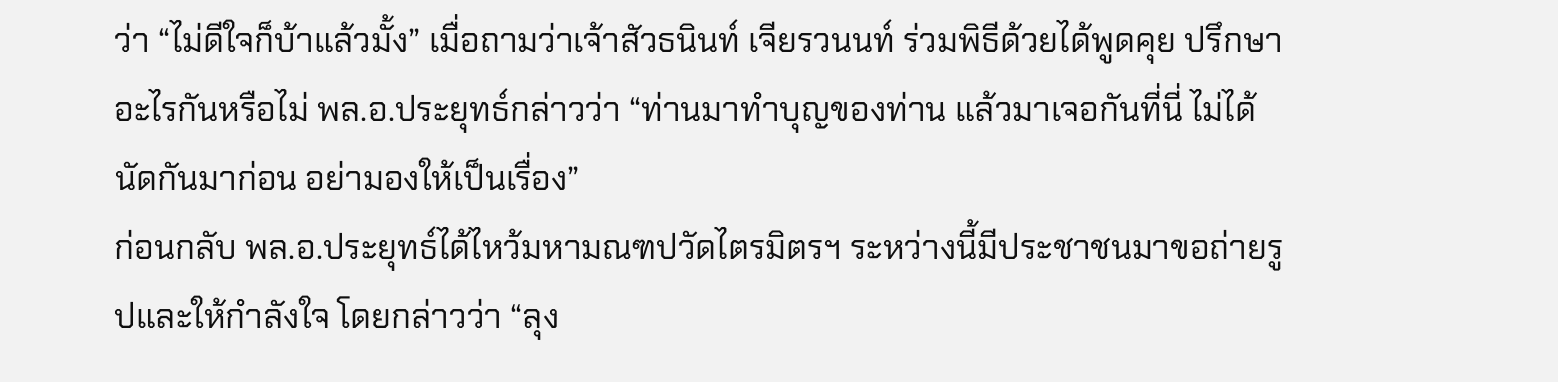ว่า “ไม่ดีใจก็บ้าแล้วมั้ง” เมื่อถามว่าเจ้าสัวธนินท์ เจียรวนนท์ ร่วมพิธีด้วยได้พูดคุย ปรึกษาอะไรกันหรือไม่ พล.อ.ประยุทธ์กล่าวว่า “ท่านมาทำบุญของท่าน แล้วมาเจอกันที่นี่ ไม่ได้นัดกันมาก่อน อย่ามองให้เป็นเรื่อง”
ก่อนกลับ พล.อ.ประยุทธ์ได้ไหว้มหามณฑปวัดไตรมิตรฯ ระหว่างนี้มีประชาชนมาขอถ่ายรูปและให้กำลังใจ โดยกล่าวว่า “ลุง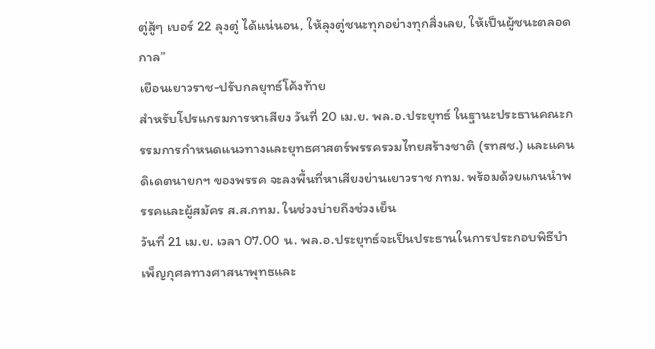ตู่สู้ๆ เบอร์ 22 ลุงตู่ ได้แน่นอน, ให้ลุงตู่ชนะทุกอย่างทุกสิ่งเลย, ให้เป็นผู้ชนะตลอดกาล”
เยือนเยาวราช-ปรับกลยุทธ์โค้งท้าย
สำหรับโปรแกรมการหาเสียง วันที่ 20 เม.ย. พล.อ.ประยุทธ์ ในฐานะประธานคณะกรรมการกำหนดแนวทางและยุทธศาสตร์พรรครวมไทยสร้างชาติ (รทสช.) และแคนดิเดตนายกฯ ของพรรค จะลงพื้นที่หาเสียงย่านเยาวราช กทม. พร้อมด้วยแกนนำพรรคและผู้สมัคร ส.ส.กทม. ในช่วงบ่ายถึงช่วงเย็น
วันที่ 21 เม.ย. เวลา 07.00 น. พล.อ.ประยุทธ์จะเป็นประธานในการประกอบพิธีบำเพ็ญกุศลทางศาสนาพุทธและ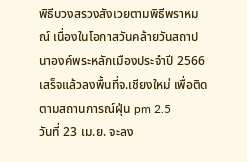พิธีบวงสรวงสังเวยตามพิธีพราหมณ์ เนื่องในโอกาสวันคล้ายวันสถาปนาองค์พระหลักเมืองประจำปี 2566 เสร็จแล้วลงพื้นที่จ.เชียงใหม่ เพื่อติดตามสถานการณ์ฝุ่น pm 2.5
วันที่ 23 เม.ย. จะลง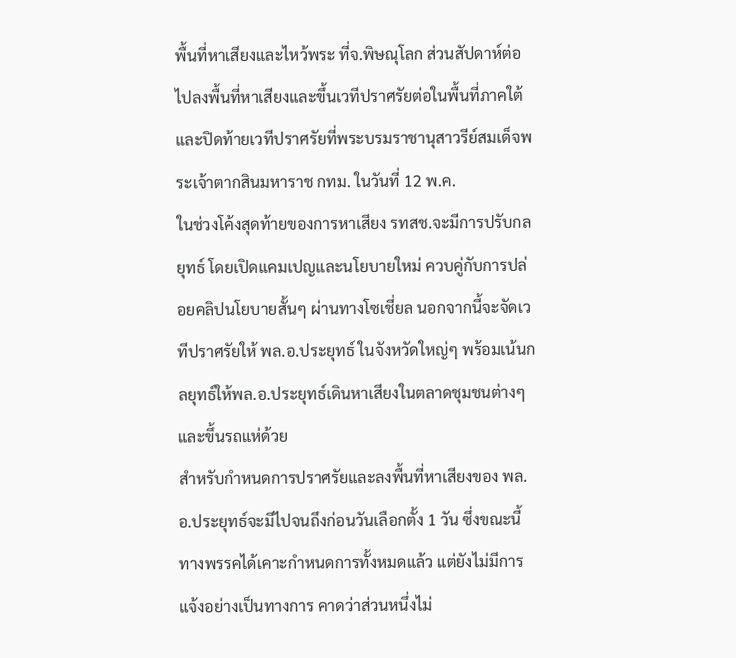พื้นที่หาเสียงและไหว้พระ ที่จ.พิษณุโลก ส่วนสัปดาห์ต่อไปลงพื้นที่หาเสียงและขึ้นเวทีปราศรัยต่อในพื้นที่ภาคใต้ และปิดท้ายเวทีปราศรัยที่พระบรมราชานุสาวรีย์สมเด็จพระเจ้าตากสินมหาราช กทม. ในวันที่ 12 พ.ค.
ในช่วงโค้งสุดท้ายของการหาเสียง รทสช.จะมีการปรับกลยุทธ์ โดยเปิดแคมเปญและนโยบายใหม่ ควบคู่กับการปล่อยคลิปนโยบายสั้นๆ ผ่านทางโซเชี่ยล นอกจากนี้จะจัดเวทีปราศรัยให้ พล.อ.ประยุทธ์ ในจังหวัดใหญ่ๆ พร้อมเน้นกลยุทธ์ให้พล.อ.ประยุทธ์เดินหาเสียงในตลาดชุมชนต่างๆ และขึ้นรถแห่ด้วย
สำหรับกำหนดการปราศรัยและลงพื้นที่หาเสียงของ พล.อ.ประยุทธ์จะมีไปจนถึงก่อนวันเลือกตั้ง 1 วัน ซึ่งขณะนี้ทางพรรคได้เคาะกำหนดการทั้งหมดแล้ว แต่ยังไม่มีการแจ้งอย่างเป็นทางการ คาดว่าส่วนหนึ่งไม่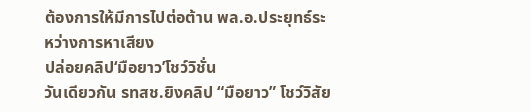ต้องการให้มีการไปต่อต้าน พล.อ.ประยุทธ์ระหว่างการหาเสียง
ปล่อยคลิป‘มือยาว’โชว์วิชั่น
วันเดียวกัน รทสช.ยิงคลิป “มือยาว” โชว์วิสัย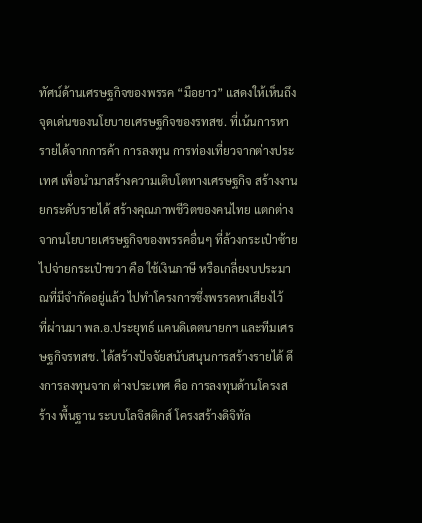ทัศน์ด้านเศรษฐกิจของพรรค “มือยาว” แสดงให้เห็นถึงจุดเด่นของนโยบายเศรษฐกิจของรทสช. ที่เน้นการหารายได้จากการค้า การลงทุน การท่องเที่ยวจากต่างประเทศ เพื่อนำมาสร้างความเติบโตทางเศรษฐกิจ สร้างงาน ยกระดับรายได้ สร้างคุณภาพชีวิตของคนไทย แตกต่างจากนโยบายเศรษฐกิจของพรรคอื่นๆ ที่ล้วงกระเป๋าซ้ายไปจ่ายกระเป๋าขวา คือ ใช้เงินภาษี หรือเกลี่ยงบประมาณที่มีจำกัดอยู่แล้ว ไปทำโครงการซึ่งพรรคหาเสียงไว้
ที่ผ่านมา พล.อ.ประยุทธ์ แคนดิเดตนายกฯ และทีมเศรษฐกิจรทสช. ได้สร้างปัจจัยสนับสนุนการสร้างรายได้ ดึงการลงทุนจาก ต่างประเทศ คือ การลงทุนด้านโครงสร้าง พื้นฐาน ระบบโลจิสติกส์ โครงสร้างดิจิทัล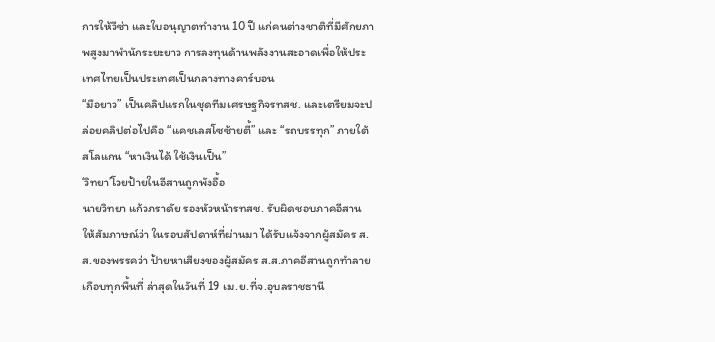การให้วีซ่า และใบอนุญาตทำงาน 10 ปี แก่คนต่างชาติที่มีศักยภาพสูงมาพำนักระยะยาว การลงทุนด้านพลังงานสะอาดเพื่อให้ประเทศไทยเป็นประเทศเป็นกลางทางคาร์บอน
“มือยาว” เป็นคลิปแรกในชุดทีมเศรษฐกิจรทสช. และเตรียมจะปล่อยคลิปต่อไปคือ “แคชเลสโซซ้ายตี้” และ “รถบรรทุก” ภายใต้สโลแกน “หาเงินได้ ใช้เงินเป็น”
‘วิทยา’โวยป้ายในอีสานถูกพังอื้อ
นายวิทยา แก้วภราดัย รองหัวหน้ารทสช. รับผิดชอบภาคอีสาน ให้สัมภาษณ์ว่า ในรอบสัปดาห์ที่ผ่านมา ได้รับแจ้งจากผู้สมัคร ส.ส.ของพรรคว่า ป้ายหาเสียงของผู้สมัคร ส.ส.ภาคอีสานถูกทำลายเกือบทุกพื้นที่ ล่าสุดในวันที่ 19 เม.ย.ที่จ.อุบลราชธานี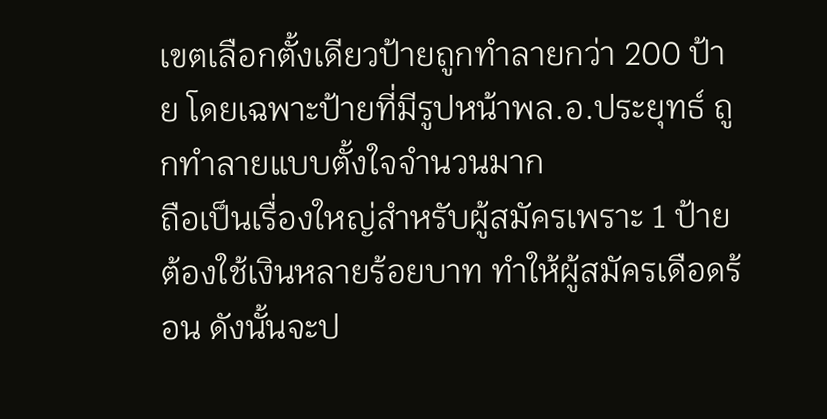เขตเลือกตั้งเดียวป้ายถูกทำลายกว่า 200 ป้าย โดยเฉพาะป้ายที่มีรูปหน้าพล.อ.ประยุทธ์ ถูกทำลายแบบตั้งใจจำนวนมาก
ถือเป็นเรื่องใหญ่สำหรับผู้สมัครเพราะ 1 ป้าย ต้องใช้เงินหลายร้อยบาท ทำให้ผู้สมัครเดือดร้อน ดังนั้นจะป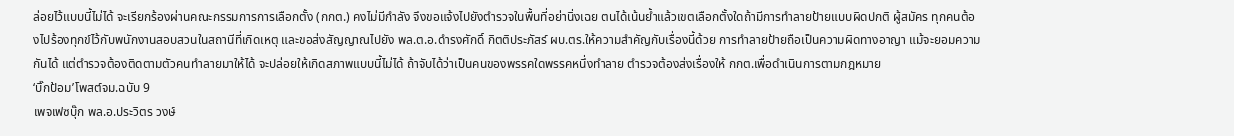ล่อยไว้แบบนี้ไม่ได้ จะเรียกร้องผ่านคณะกรรมการการเลือกตั้ง (กกต.) คงไม่มีกำลัง จึงขอแจ้งไปยังตำรวจในพื้นที่อย่านิ่งเฉย ตนได้เน้นย้ำแล้วเขตเลือกตั้งใดถ้ามีการทำลายป้ายแบบผิดปกติ ผู้สมัคร ทุกคนต้องไปร้องทุกข์ไว้กับพนักงานสอบสวนในสถานีที่เกิดเหตุ และขอส่งสัญญาณไปยัง พล.ต.อ.ดำรงศักดิ์ กิตติประภัสร์ ผบ.ตร.ให้ความสำคัญกับเรื่องนี้ด้วย การทำลายป้ายถือเป็นความผิดทางอาญา แม้จะยอมความกันได้ แต่ตำรวจต้องติดตามตัวคนทำลายมาให้ได้ จะปล่อยให้เกิดสภาพแบบนี้ไม่ได้ ถ้าจับได้ว่าเป็นคนของพรรคใดพรรคหนึ่งทำลาย ตำรวจต้องส่งเรื่องให้ กกต.เพื่อดำเนินการตามกฎหมาย
‘บิ๊กป้อม’โพสต์จม.ฉบับ 9
เพจเฟซบุ๊ก พล.อ.ประวิตร วงษ์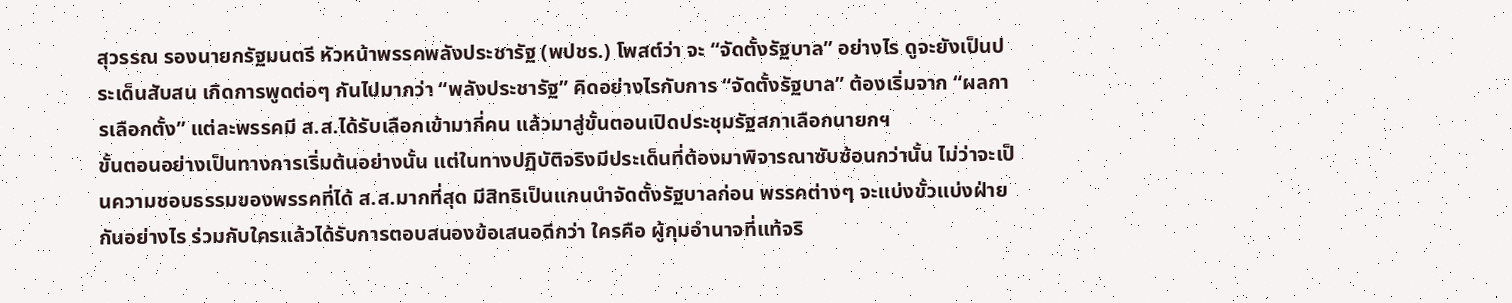สุวรรณ รองนายกรัฐมนตรี หัวหน้าพรรคพลังประชารัฐ (พปชร.) โพสต์ว่า จะ “จัดตั้งรัฐบาล” อย่างไร ดูจะยังเป็นประเด็นสับสน เกิดการพูดต่อๆ กันไปมากว่า “พลังประชารัฐ” คิดอย่างไรกับการ “จัดตั้งรัฐบาล” ต้องเริ่มจาก “ผลการเลือกตั้ง” แต่ละพรรคมี ส.ส.ได้รับเลือกเข้ามากี่คน แล้วมาสู่ขั้นตอนเปิดประชุมรัฐสภาเลือกนายกฯ
ขั้นตอนอย่างเป็นทางการเริ่มต้นอย่างนั้น แต่ในทางปฏิบัติจริงมีประเด็นที่ต้องมาพิจารณาซับซ้อนกว่านั้น ไม่ว่าจะเป็นความชอบธรรมของพรรคที่ได้ ส.ส.มากที่สุด มีสิทธิเป็นแกนนำจัดตั้งรัฐบาลก่อน พรรคต่างๆ จะแบ่งขั้วแบ่งฝ่ายกันอย่างไร ร่วมกับใครแล้วได้รับการตอบสนองข้อเสนอดีกว่า ใครคือ ผู้กุมอำนาจที่แท้จริ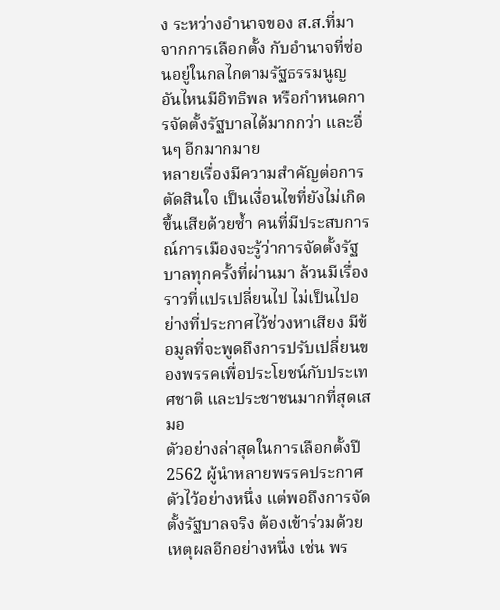ง ระหว่างอำนาจของ ส.ส.ที่มาจากการเลือกตั้ง กับอำนาจที่ซ่อนอยู่ในกลไกตามรัฐธรรมนูญ อันไหนมีอิทธิพล หรือกำหนดการจัดตั้งรัฐบาลได้มากกว่า และอื่นๆ อีกมากมาย
หลายเรื่องมีความสำคัญต่อการตัดสินใจ เป็นเงื่อนไขที่ยังไม่เกิดขึ้นเสียด้วยซํ้า คนที่มีประสบการณ์การเมืองจะรู้ว่าการจัดตั้งรัฐบาลทุกครั้งที่ผ่านมา ล้วนมีเรื่องราวที่แปรเปลี่ยนไป ไม่เป็นไปอย่างที่ประกาศไว้ช่วงหาเสียง มีข้อมูลที่จะพูดถึงการปรับเปลี่ยนของพรรคเพื่อประโยชน์กับประเทศชาติ และประชาชนมากที่สุดเสมอ
ตัวอย่างล่าสุดในการเลือกตั้งปี 2562 ผู้นำหลายพรรคประกาศตัวไว้อย่างหนึ่ง แต่พอถึงการจัดตั้งรัฐบาลจริง ต้องเข้าร่วมด้วยเหตุผลอีกอย่างหนึ่ง เช่น พร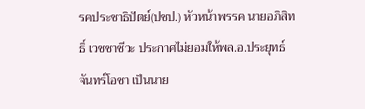รคประชาธิปัตย์(ปชป.) หัวหน้าพรรค นายอภิสิทธิ์ เวชชาชีวะ ประกาศไม่ยอมให้พล.อ.ประยุทธ์ จันทร์โอชา เป็นนาย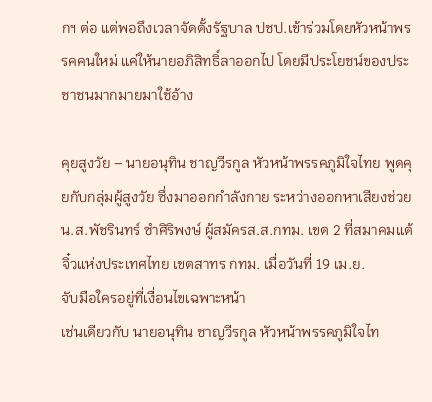กฯ ต่อ แต่พอถึงเวลาจัดตั้งรัฐบาล ปชป.เข้าร่วมโดยหัวหน้าพรรคคนใหม่ แค่ให้นายอภิสิทธิ์ลาออกไป โดยมีประโยชน์ของประชาชนมากมายมาใช้อ้าง

คุยสูงวัย – นายอนุทิน ชาญวีรกูล หัวหน้าพรรคภูมิใจไทย พูดคุยกับกลุ่มผู้สูงวัย ซึ่งมาออกกำลังกาย ระหว่างออกหาเสียงช่วย น.ส.พัชรินทร์ ซำศิริพงษ์ ผู้สมัครส.ส.กทม. เขต 2 ที่สมาคมแต้จิ๋วแห่งประเทศไทย เขตสาทร กทม. เมื่อวันที่ 19 เม.ย.
จับมือใครอยู่ที่เงื่อนไขเฉพาะหน้า
เช่นเดียวกับ นายอนุทิน ชาญวีรกูล หัวหน้าพรรคภูมิใจไท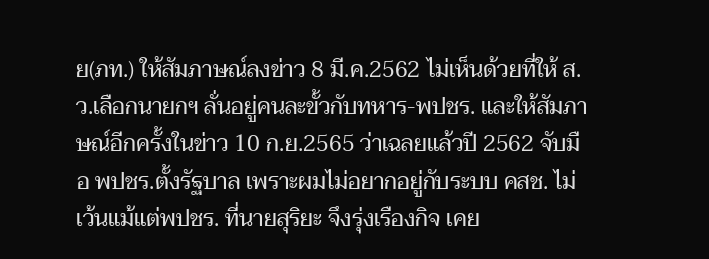ย(ภท.) ให้สัมภาษณ์ลงข่าว 8 มี.ค.2562 ไม่เห็นด้วยที่ให้ ส.ว.เลือกนายกฯ ลั่นอยู่คนละขั้วกับทหาร-พปชร. และให้สัมภาษณ์อีกครั้งในข่าว 10 ก.ย.2565 ว่าเฉลยแล้วปี 2562 จับมือ พปชร.ตั้งรัฐบาล เพราะผมไม่อยากอยู่กับระบบ คสช. ไม่เว้นแม้แต่พปชร. ที่นายสุริยะ จึงรุ่งเรืองกิจ เคย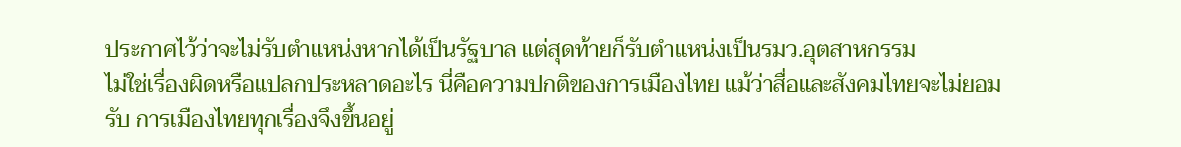ประกาศไว้ว่าจะไม่รับตำแหน่งหากได้เป็นรัฐบาล แต่สุดท้ายก็รับตำแหน่งเป็นรมว.อุตสาหกรรม
ไม่ใช่เรื่องผิดหรือแปลกประหลาดอะไร นี่คือความปกติของการเมืองไทย แม้ว่าสื่อและสังคมไทยจะไม่ยอมรับ การเมืองไทยทุกเรื่องจึงขึ้นอยู่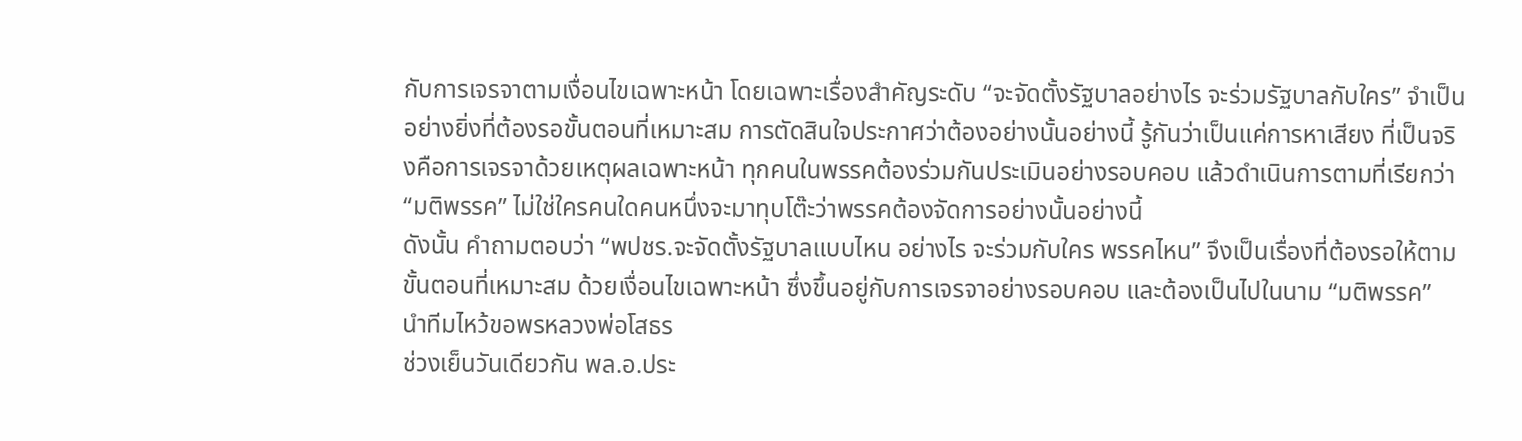กับการเจรจาตามเงื่อนไขเฉพาะหน้า โดยเฉพาะเรื่องสำคัญระดับ “จะจัดตั้งรัฐบาลอย่างไร จะร่วมรัฐบาลกับใคร” จำเป็นอย่างยิ่งที่ต้องรอขั้นตอนที่เหมาะสม การตัดสินใจประกาศว่าต้องอย่างนั้นอย่างนี้ รู้กันว่าเป็นแค่การหาเสียง ที่เป็นจริงคือการเจรจาด้วยเหตุผลเฉพาะหน้า ทุกคนในพรรคต้องร่วมกันประเมินอย่างรอบคอบ แล้วดำเนินการตามที่เรียกว่า “มติพรรค” ไม่ใช่ใครคนใดคนหนึ่งจะมาทุบโต๊ะว่าพรรคต้องจัดการอย่างนั้นอย่างนี้
ดังนั้น คำถามตอบว่า “พปชร.จะจัดตั้งรัฐบาลแบบไหน อย่างไร จะร่วมกับใคร พรรคไหน” จึงเป็นเรื่องที่ต้องรอให้ตาม ขั้นตอนที่เหมาะสม ด้วยเงื่อนไขเฉพาะหน้า ซึ่งขึ้นอยู่กับการเจรจาอย่างรอบคอบ และต้องเป็นไปในนาม “มติพรรค”
นำทีมไหว้ขอพรหลวงพ่อโสธร
ช่วงเย็นวันเดียวกัน พล.อ.ประ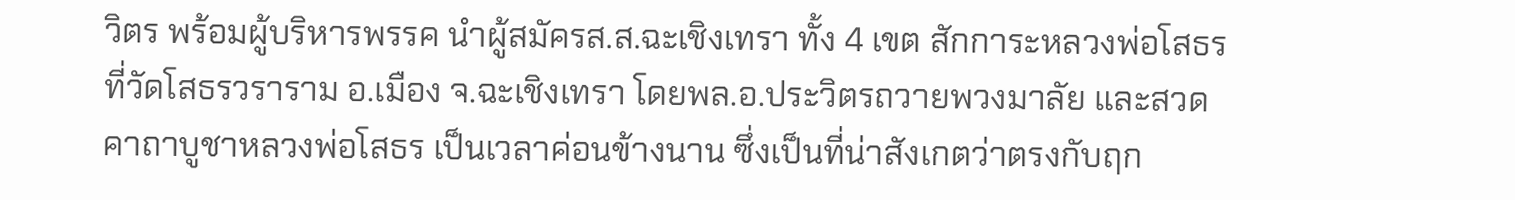วิตร พร้อมผู้บริหารพรรค นำผู้สมัครส.ส.ฉะเชิงเทรา ทั้ง 4 เขต สักการะหลวงพ่อโสธร ที่วัดโสธรวราราม อ.เมือง จ.ฉะเชิงเทรา โดยพล.อ.ประวิตรถวายพวงมาลัย และสวดคาถาบูชาหลวงพ่อโสธร เป็นเวลาค่อนข้างนาน ซึ่งเป็นที่น่าสังเกตว่าตรงกับฤก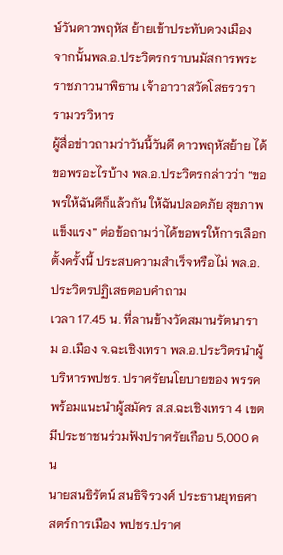ษ์วันดาวพฤหัส ย้ายเข้าประทับดวงเมือง จากนั้นพล.อ.ประวิตรกราบนมัสการพระราชภาวนาพิธาน เจ้าอาวาสวัดโสธรวรารามวรวิหาร
ผู้สื่อข่าวถามว่าวันนี้วันดี ดาวพฤหัสย้าย ได้ขอพรอะไรบ้าง พล.อ.ประวิตรกล่าวว่า “ขอพรให้ฉันดีก็แล้วกัน ให้ฉันปลอดภัย สุขภาพแข็งแรง” ต่อข้อถามว่าได้ขอพรให้การเลือกตั้งครั้งนี้ ประสบความสำเร็จหรือไม่ พล.อ.ประวิตรปฏิเสธตอบคำถาม
เวลา 17.45 น. ที่ลานข้างวัดสมานรัตนาราม อ.เมือง จ.ฉะเชิงเทรา พล.อ.ประวิตรนำผู้บริหารพปชร. ปราศรัยนโยบายของ พรรคพร้อมแนะนำผู้สมัคร ส.ส.ฉะเชิงเทรา 4 เขต มีประชาชนร่วมฟังปราศรัยเกือบ 5,000 คน
นายสนธิรัตน์ สนธิจิรวงศ์ ประธานยุทธศาสตร์การเมือง พปชร.ปราศ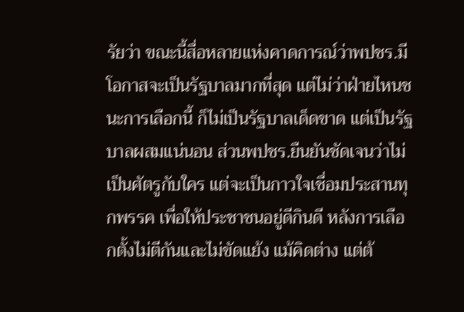รัยว่า ขณะนี้สื่อหลายแห่งคาดการณ์ว่าพปชร.มีโอกาสจะเป็นรัฐบาลมากที่สุด แต่ไม่ว่าฝ่ายไหนชนะการเลือกนี้ ก็ไม่เป็นรัฐบาลเด็ดขาด แต่เป็นรัฐบาลผสมแน่นอน ส่วนพปชร.ยืนยันชัดเจนว่าไม่เป็นศัตรูกับใคร แต่จะเป็นกาวใจเชื่อมประสานทุกพรรค เพื่อให้ประชาชนอยู่ดีกินดี หลังการเลือกตั้งไม่ตีกันและไม่ขัดแย้ง แม้คิดต่าง แต่ต้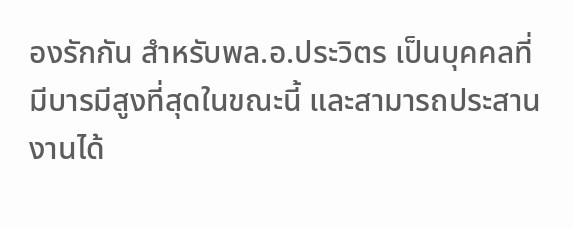องรักกัน สำหรับพล.อ.ประวิตร เป็นบุคคลที่มีบารมีสูงที่สุดในขณะนี้ และสามารถประสานงานได้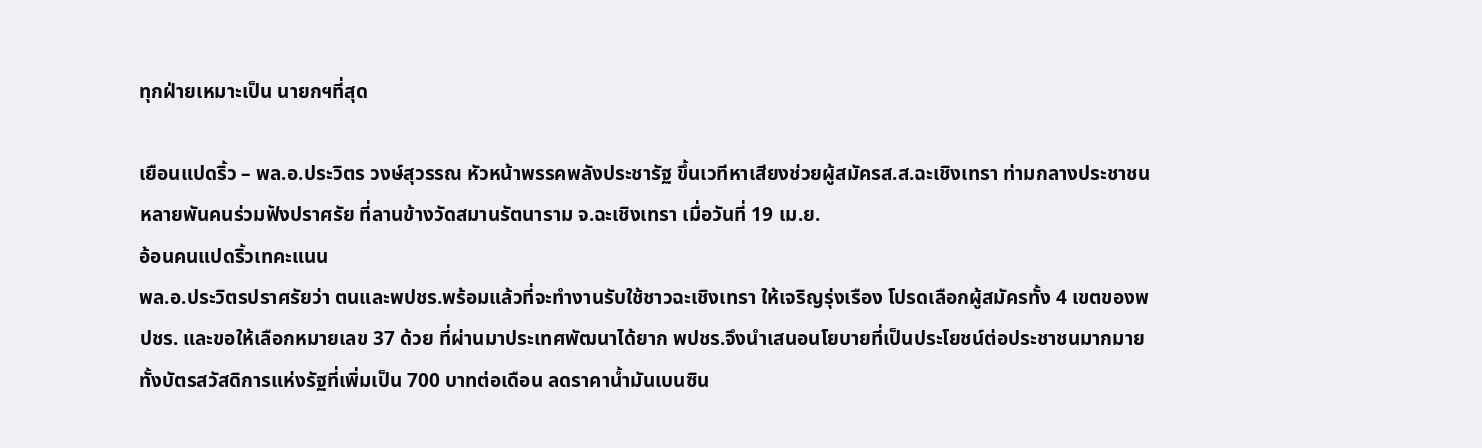ทุกฝ่ายเหมาะเป็น นายกฯที่สุด

เยือนแปดริ้ว – พล.อ.ประวิตร วงษ์สุวรรณ หัวหน้าพรรคพลังประชารัฐ ขึ้นเวทีหาเสียงช่วยผู้สมัครส.ส.ฉะเชิงเทรา ท่ามกลางประชาชนหลายพันคนร่วมฟังปราศรัย ที่ลานข้างวัดสมานรัตนาราม จ.ฉะเชิงเทรา เมื่อวันที่ 19 เม.ย.
อ้อนคนแปดริ้วเทคะแนน
พล.อ.ประวิตรปราศรัยว่า ตนและพปชร.พร้อมแล้วที่จะทำงานรับใช้ชาวฉะเชิงเทรา ให้เจริญรุ่งเรือง โปรดเลือกผู้สมัครทั้ง 4 เขตของพปชร. และขอให้เลือกหมายเลข 37 ด้วย ที่ผ่านมาประเทศพัฒนาได้ยาก พปชร.จึงนำเสนอนโยบายที่เป็นประโยชน์ต่อประชาชนมากมาย ทั้งบัตรสวัสดิการแห่งรัฐที่เพิ่มเป็น 700 บาทต่อเดือน ลดราคาน้ำมันเบนซิน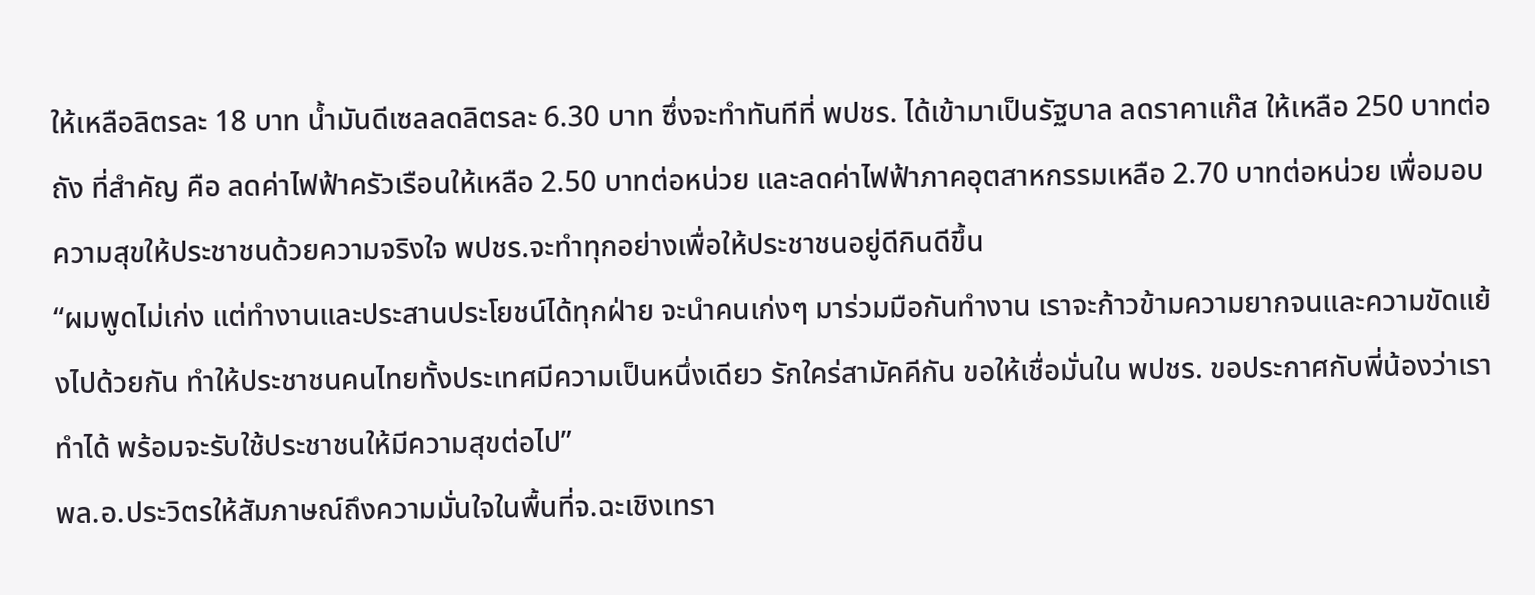ให้เหลือลิตรละ 18 บาท น้ำมันดีเซลลดลิตรละ 6.30 บาท ซึ่งจะทำทันทีที่ พปชร. ได้เข้ามาเป็นรัฐบาล ลดราคาแก๊ส ให้เหลือ 250 บาทต่อถัง ที่สำคัญ คือ ลดค่าไฟฟ้าครัวเรือนให้เหลือ 2.50 บาทต่อหน่วย และลดค่าไฟฟ้าภาคอุตสาหกรรมเหลือ 2.70 บาทต่อหน่วย เพื่อมอบความสุขให้ประชาชนด้วยความจริงใจ พปชร.จะทำทุกอย่างเพื่อให้ประชาชนอยู่ดีกินดีขึ้น
“ผมพูดไม่เก่ง แต่ทำงานและประสานประโยชน์ได้ทุกฝ่าย จะนำคนเก่งๆ มาร่วมมือกันทำงาน เราจะก้าวข้ามความยากจนและความขัดแย้งไปด้วยกัน ทำให้ประชาชนคนไทยทั้งประเทศมีความเป็นหนึ่งเดียว รักใคร่สามัคคีกัน ขอให้เชื่อมั่นใน พปชร. ขอประกาศกับพี่น้องว่าเราทำได้ พร้อมจะรับใช้ประชาชนให้มีความสุขต่อไป”
พล.อ.ประวิตรให้สัมภาษณ์ถึงความมั่นใจในพื้นที่จ.ฉะเชิงเทรา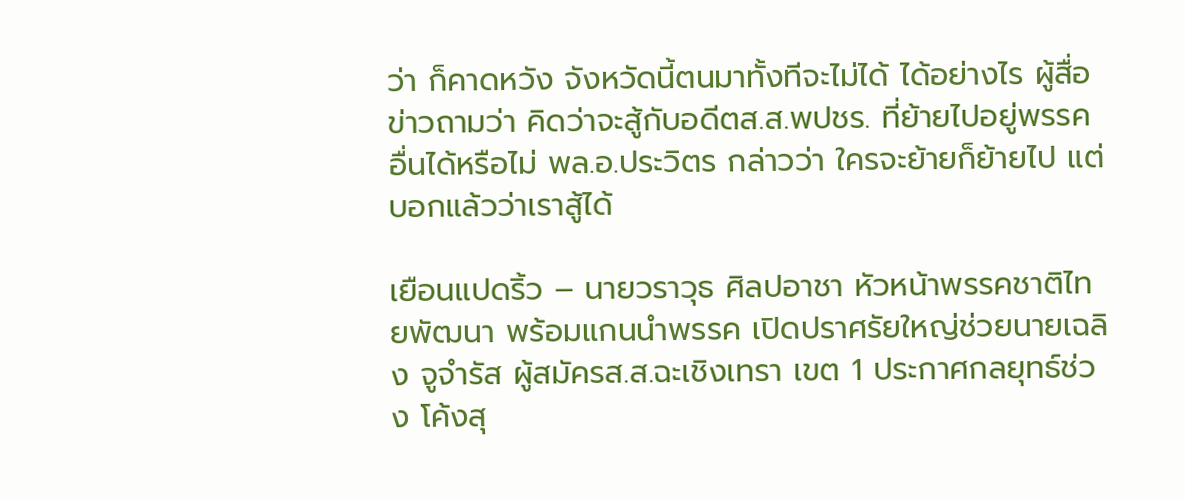ว่า ก็คาดหวัง จังหวัดนี้ตนมาทั้งทีจะไม่ได้ ได้อย่างไร ผู้สื่อข่าวถามว่า คิดว่าจะสู้กับอดีตส.ส.พปชร. ที่ย้ายไปอยู่พรรคอื่นได้หรือไม่ พล.อ.ประวิตร กล่าวว่า ใครจะย้ายก็ย้ายไป แต่บอกแล้วว่าเราสู้ได้

เยือนแปดริ้ว – นายวราวุธ ศิลปอาชา หัวหน้าพรรคชาติไทยพัฒนา พร้อมแกนนำพรรค เปิดปราศรัยใหญ่ช่วยนายเฉลิง จูจำรัส ผู้สมัครส.ส.ฉะเชิงเทรา เขต 1 ประกาศกลยุทธ์ช่วง โค้งสุ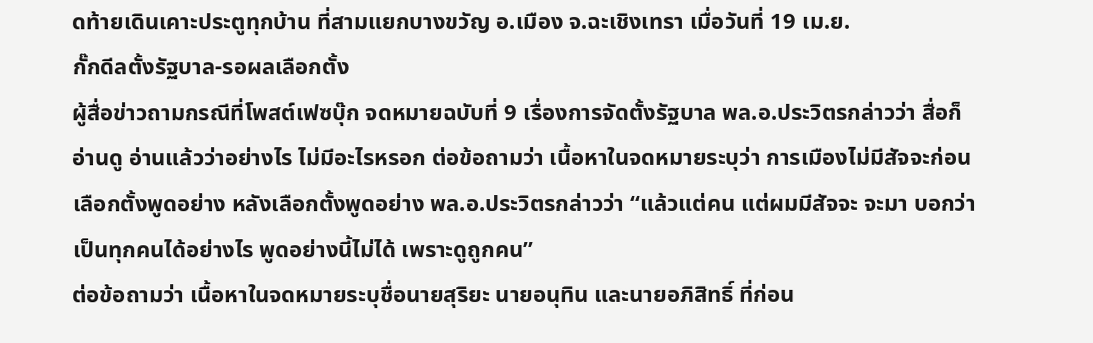ดท้ายเดินเคาะประตูทุกบ้าน ที่สามแยกบางขวัญ อ.เมือง จ.ฉะเชิงเทรา เมื่อวันที่ 19 เม.ย.
กั๊กดีลตั้งรัฐบาล-รอผลเลือกตั้ง
ผู้สื่อข่าวถามกรณีที่โพสต์เฟซบุ๊ก จดหมายฉบับที่ 9 เรื่องการจัดตั้งรัฐบาล พล.อ.ประวิตรกล่าวว่า สื่อก็อ่านดู อ่านแล้วว่าอย่างไร ไม่มีอะไรหรอก ต่อข้อถามว่า เนื้อหาในจดหมายระบุว่า การเมืองไม่มีสัจจะก่อนเลือกตั้งพูดอย่าง หลังเลือกตั้งพูดอย่าง พล.อ.ประวิตรกล่าวว่า “แล้วแต่คน แต่ผมมีสัจจะ จะมา บอกว่าเป็นทุกคนได้อย่างไร พูดอย่างนี้ไม่ได้ เพราะดูถูกคน”
ต่อข้อถามว่า เนื้อหาในจดหมายระบุชื่อนายสุริยะ นายอนุทิน และนายอภิสิทธิ์ ที่ก่อน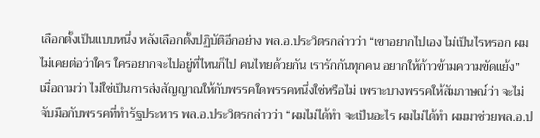เลือกตั้งเป็นแบบหนึ่ง หลังเลือกตั้งปฏิบัติอีกอย่าง พล.อ.ประวิตรกล่าวว่า “เขาอยากไปเอง ไม่เป็นไรหรอก ผมไม่เคยต่อว่าใคร ใครอยากจะไปอยู่ที่ไหนก็ไป คนไทยด้วยกัน เรารักกันทุกคน อยากให้ก้าวข้ามความขัดแย้ง”
เมื่อถามว่า ไม่ใช่เป็นการส่งสัญญาณให้กับพรรคใดพรรคหนึ่งใช่หรือไม่ เพราะบางพรรคให้สัมภาษณ์ว่า จะไม่จับมือกับพรรคที่ทำรัฐประหาร พล.อ.ประวิตรกล่าวว่า “ผมไม่ได้ทำ จะเป็นอะไร ผมไม่ได้ทำ ผมมาช่วยพล.อ.ป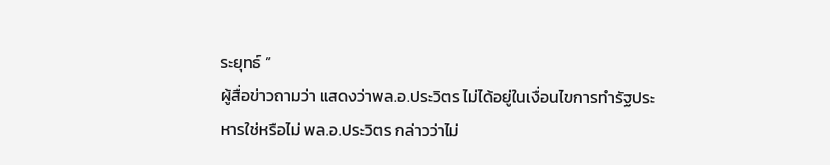ระยุทธ์ ”
ผู้สื่อข่าวถามว่า แสดงว่าพล.อ.ประวิตร ไม่ได้อยู่ในเงื่อนไขการทำรัฐประหารใช่หรือไม่ พล.อ.ประวิตร กล่าวว่าไม่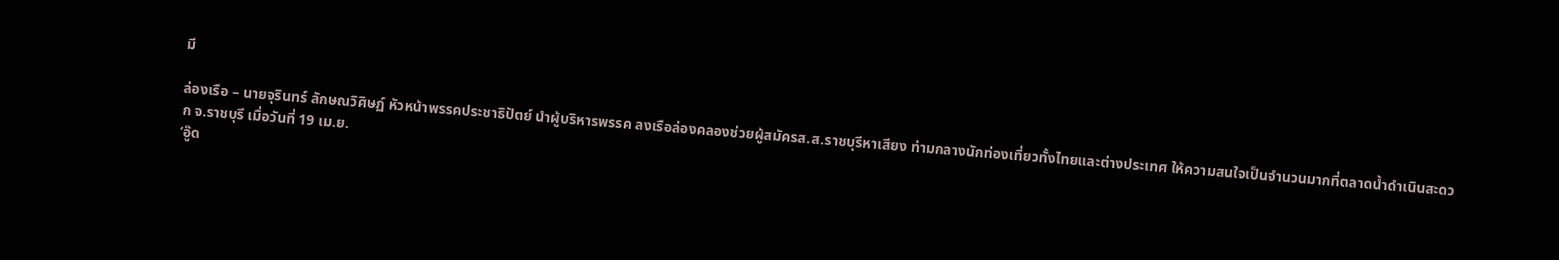มี

ล่องเรือ – นายจุรินทร์ ลักษณวิศิษฏ์ หัวหน้าพรรคประชาธิปัตย์ นำผู้บริหารพรรค ลงเรือล่องคลองช่วยผู้สมัครส.ส.ราชบุรีหาเสียง ท่ามกลางนักท่องเที่ยวทั้งไทยและต่างประเทศ ให้ความสนใจเป็นจำนวนมากที่ตลาดน้ำดำเนินสะดวก จ.ราชบุรี เมื่อวันที่ 19 เม.ย.
‘อู๊ด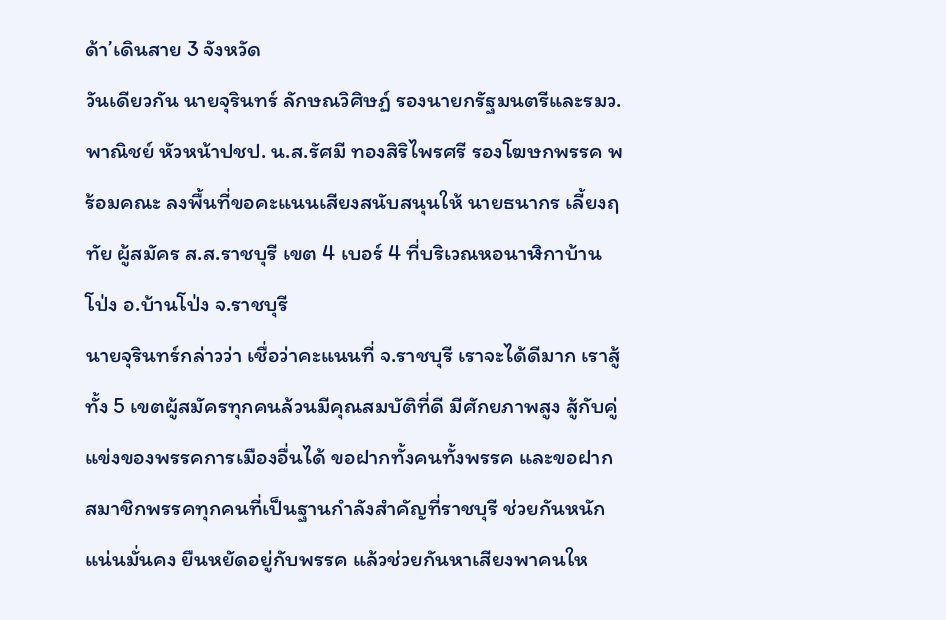ด้า’เดินสาย 3 จังหวัด
วันเดียวกัน นายจุรินทร์ ลักษณวิศิษฏ์ รองนายกรัฐมนตรีและรมว.พาณิชย์ หัวหน้าปชป. น.ส.รัศมี ทองสิริไพรศรี รองโฆษกพรรค พร้อมคณะ ลงพื้นที่ขอคะแนนเสียงสนับสนุนให้ นายธนากร เลี้ยงฤทัย ผู้สมัคร ส.ส.ราชบุรี เขต 4 เบอร์ 4 ที่บริเวณหอนาฬิกาบ้านโป่ง อ.บ้านโป่ง จ.ราชบุรี
นายจุรินทร์กล่าวว่า เชื่อว่าคะแนนที่ จ.ราชบุรี เราจะได้ดีมาก เราสู้ทั้ง 5 เขตผู้สมัครทุกคนล้วนมีคุณสมบัติที่ดี มีศักยภาพสูง สู้กับคู่แข่งของพรรคการเมืองอื่นได้ ขอฝากทั้งคนทั้งพรรค และขอฝากสมาชิกพรรคทุกคนที่เป็นฐานกำลังสำคัญที่ราชบุรี ช่วยกันหนักแน่นมั่นคง ยืนหยัดอยู่กับพรรค แล้วช่วยกันหาเสียงพาคนให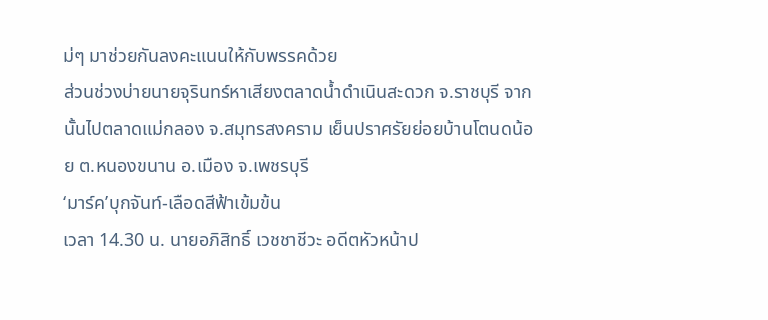ม่ๆ มาช่วยกันลงคะแนนให้กับพรรคด้วย
ส่วนช่วงบ่ายนายจุรินทร์หาเสียงตลาดน้ำดำเนินสะดวก จ.ราชบุรี จากนั้นไปตลาดแม่กลอง จ.สมุทรสงคราม เย็นปราศรัยย่อยบ้านโตนดน้อย ต.หนองขนาน อ.เมือง จ.เพชรบุรี
‘มาร์ค’บุกจันท์-เลือดสีฟ้าเข้มข้น
เวลา 14.30 น. นายอภิสิทธิ์ เวชชาชีวะ อดีตหัวหน้าป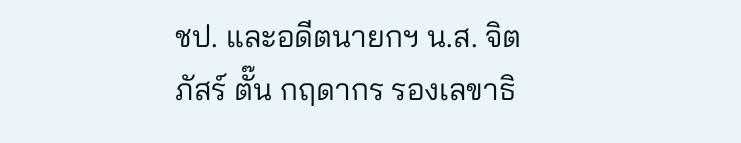ชป. และอดีตนายกฯ น.ส. จิตภัสร์ ตั๊น กฤดากร รองเลขาธิ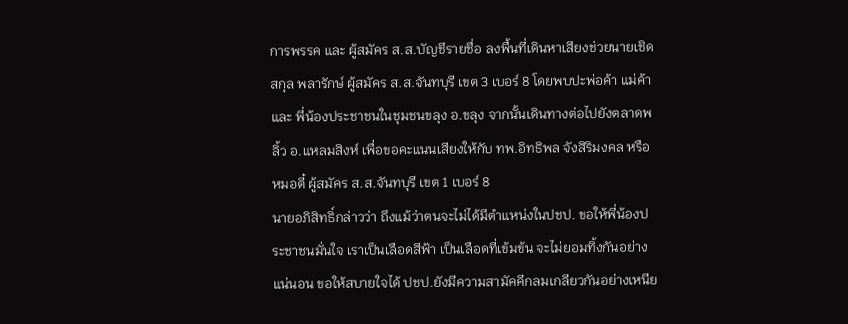การพรรค และ ผู้สมัคร ส.ส.บัญชีรายชื่อ ลงพื้นที่เดินหาเสียงช่วยนายเชิดสกุล พลารักษ์ ผู้สมัคร ส.ส.จันทบุรี เขต 3 เบอร์ 8 โดยพบปะพ่อค้า แม่ค้า และ พี่น้องประชาชนในชุมชนขลุง อ.ขลุง จากนั้นเดินทางต่อไปยังตลาดพลิ้ว อ.แหลมสิงห์ เพื่อขอคะแนนเสียงให้กับ ทพ.อิทธิพล จังสิริมงคล หรือหมอตี๋ ผู้สมัคร ส.ส.จันทบุรี เขต 1 เบอร์ 8
นายอภิสิทธิ์กล่าวว่า ถึงแม้ว่าตนจะไม่ได้มีตำแหน่งในปชป. ขอให้พี่น้องประชาชนมั่นใจ เราเป็นเลือดสีฟ้า เป็นเลือดที่เข้มข้น จะไม่ยอมทิ้งกันอย่างแน่นอน ขอให้สบายใจได้ ปชป.ยังมีความสามัคคีกลมเกลียวกันอย่างเหนีย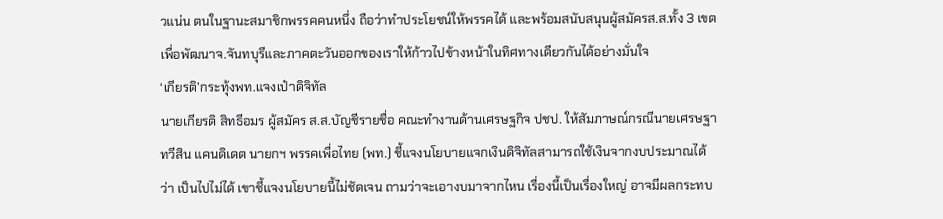วแน่น ตนในฐานะสมาชิกพรรคคนหนึ่ง ถือว่าทำประโยชน์ให้พรรคได้ และพร้อมสนับสนุนผู้สมัครส.ส.ทั้ง 3 เขตเพื่อพัฒนาจ.จันทบุรีและภาคตะวันออกของเราให้ก้าวไปข้างหน้าในทิศทางเดียวกันได้อย่างมั่นใจ
‘เกียรติ’กระทุ้งพท.แจงเป๋าดิจิทัล
นายเกียรติ สิทธีอมร ผู้สมัคร ส.ส.บัญชีรายชื่อ คณะทำงานด้านเศรษฐกิจ ปชป. ให้สัมภาษณ์กรณีนายเศรษฐา ทวีสิน แคนดิเดต นายกฯ พรรคเพื่อไทย (พท.) ชี้แจงนโยบายแจกเงินดิจิทัลสามารถใช้เงินจากงบประมาณได้ว่า เป็นไปไม่ได้ เขาชี้แจงนโยบายนี้ไม่ชัดเจน ถามว่าจะเอางบมาจากไหน เรื่องนี้เป็นเรื่องใหญ่ อาจมีผลกระทบ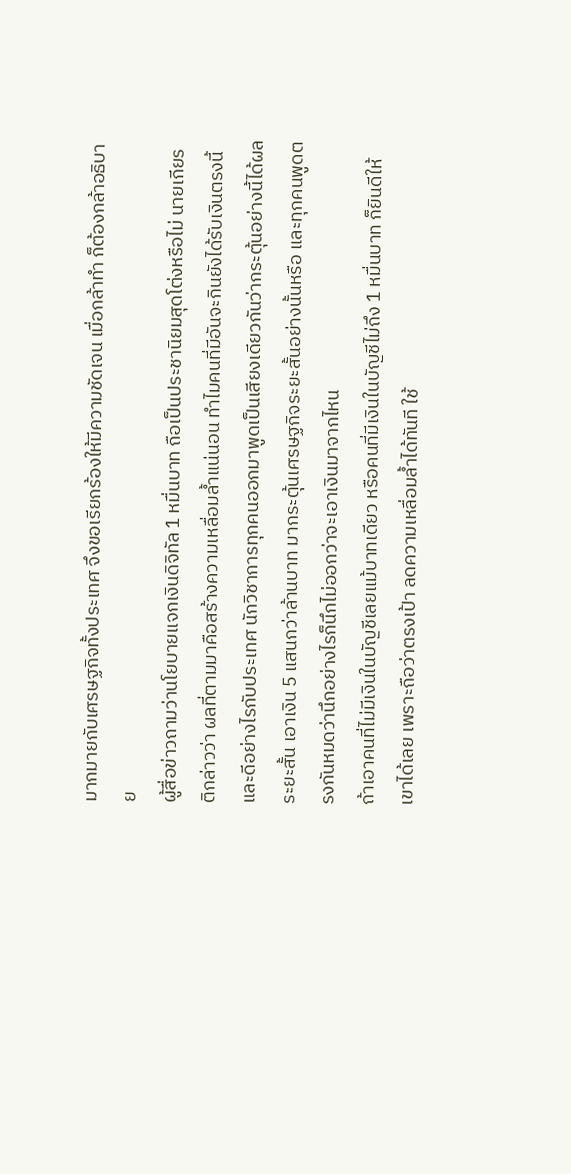มากมายกับเศรษฐกิจทั้งประเทศ จึงขอเรียกร้องให้มีความชัดเจน เมื่อกล้าทำ ก็ต้องกล้าอธิบาย
ผู้สื่อข่าวถามว่านโยบายแจกเงินดิจิทัล 1 หมื่นบาท ถือเป็นประชานิยมสุดโต่งหรือไม่ นายเกียรติกล่าวว่า ผลที่ตามมาคือสร้างความเหลื่อมล้ำแน่นอน ทำไมคนที่มีอันจะกินยังได้รับเงินตรงนี้ และดีอย่างไรกับประเทศ นักวิชาการทุกคนออกมาพูดเป็นเสียงเดียวกันว่ากระตุ้นอย่างนี้ได้ผลระยะสั้น เอาเงิน 5 แสนกว่าล้านบาท มากระตุ้นเศรษฐกิจระยะสั้นอย่างนั้นหรือ และทุกคนพูดตรงกันหมดว่านึกอย่างไรก็นึกไม่ออกว่าจะเอาเงินมาจากไหน
ถ้าเอาคนที่ไม่มีเงินในบัญชีเลยแม้บาทเดียว หรือคนที่มีเงินในบัญชีไม่ถึง 1 หมื่นบาท ก็ยินดีให้เขาได้เลย เพราะถือว่าตรงเป้า ลดความเหลื่อมล้ำได้ทันที ใช้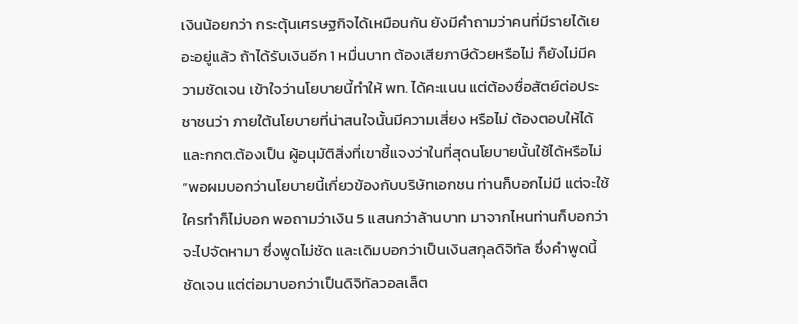เงินน้อยกว่า กระตุ้นเศรษฐกิจได้เหมือนกัน ยังมีคำถามว่าคนที่มีรายได้เยอะอยู่แล้ว ถ้าได้รับเงินอีก 1 หมื่นบาท ต้องเสียภาษีด้วยหรือไม่ ก็ยังไม่มีความชัดเจน เข้าใจว่านโยบายนี้ทำให้ พท. ได้คะแนน แต่ต้องซื่อสัตย์ต่อประชาชนว่า ภายใต้นโยบายที่น่าสนใจนั้นมีความเสี่ยง หรือไม่ ต้องตอบให้ได้ และกกต.ต้องเป็น ผู้อนุมัติสิ่งที่เขาชี้แจงว่าในที่สุดนโยบายนั้นใช้ได้หรือไม่
“พอผมบอกว่านโยบายนี้เกี่ยวข้องกับบริษัทเอกชน ท่านก็บอกไม่มี แต่จะใช้ใครทำก็ไม่บอก พอถามว่าเงิน 5 แสนกว่าล้านบาท มาจากไหนท่านก็บอกว่าจะไปจัดหามา ซึ่งพูดไม่ชัด และเดิมบอกว่าเป็นเงินสกุลดิจิทัล ซึ่งคำพูดนี้ชัดเจน แต่ต่อมาบอกว่าเป็นดิจิทัลวอลเล็ต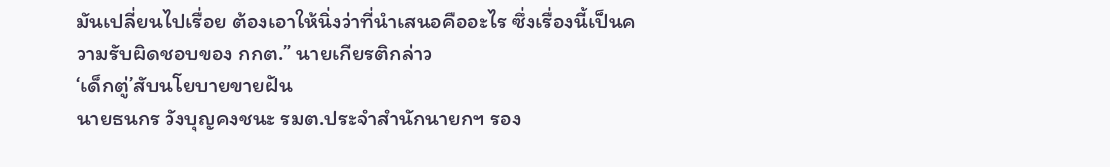มันเปลี่ยนไปเรื่อย ต้องเอาให้นิ่งว่าที่นำเสนอคืออะไร ซึ่งเรื่องนี้เป็นความรับผิดชอบของ กกต.” นายเกียรติกล่าว
‘เด็กตู่’สับนโยบายขายฝัน
นายธนกร วังบุญคงชนะ รมต.ประจำสำนักนายกฯ รอง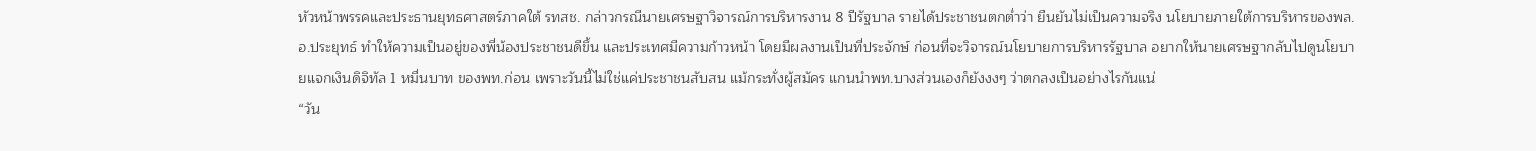หัวหน้าพรรคและประธานยุทธศาสตร์ภาคใต้ รทสช. กล่าวกรณีนายเศรษฐาวิจารณ์การบริหารงาน 8 ปีรัฐบาล รายได้ประชาชนตกต่ำว่า ยืนยันไม่เป็นความจริง นโยบายภายใต้การบริหารของพล.อ.ประยุทธ์ ทำให้ความเป็นอยู่ของพี่น้องประชาชนดีขึ้น และประเทศมีความก้าวหน้า โดยมีผลงานเป็นที่ประจักษ์ ก่อนที่จะวิจารณ์นโยบายการบริหารรัฐบาล อยากให้นายเศรษฐากลับไปดูนโยบายแจกเงินดิจิทัล 1 หมื่นบาท ของพท.ก่อน เพราะวันนี้ไม่ใช่แค่ประชาชนสับสน แม้กระทั่งผู้สมัคร แกนนำพท.บางส่วนเองก็ยังงงๆ ว่าตกลงเป็นอย่างไรกันแน่
“วัน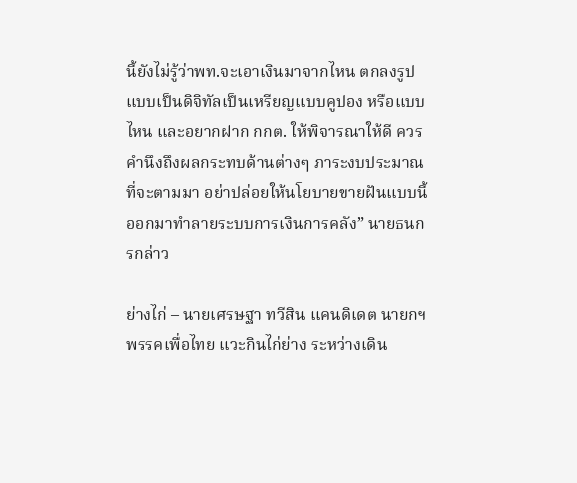นี้ยังไม่รู้ว่าพท.จะเอาเงินมาจากไหน ตกลงรูปแบบเป็นดิจิทัลเป็นเหรียญแบบคูปอง หรือแบบไหน และอยากฝาก กกต. ให้พิจารณาให้ดี ควรคำนึงถึงผลกระทบด้านต่างๆ ภาระงบประมาณที่จะตามมา อย่าปล่อยให้นโยบายขายฝันแบบนี้ออกมาทำลายระบบการเงินการคลัง” นายธนกรกล่าว

ย่างไก่ – นายเศรษฐา ทวีสิน แคนดิเดต นายกฯ พรรคเพื่อไทย แวะกินไก่ย่าง ระหว่างเดิน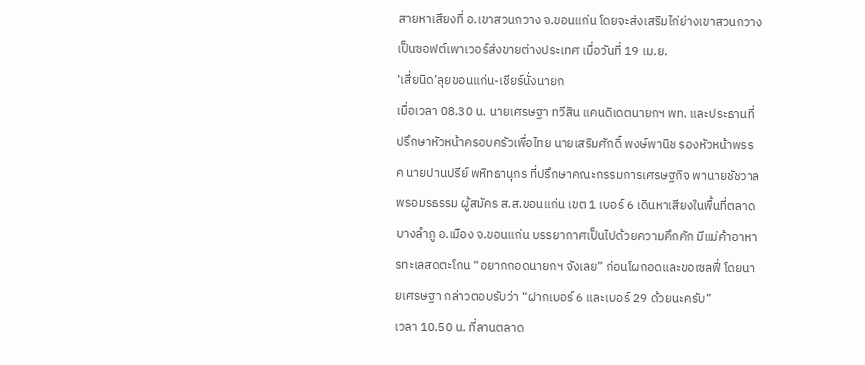สายหาเสียงที่ อ.เขาสวนกวาง จ.ขอนแก่น โดยจะส่งเสริมไก่ย่างเขาสวนกวางเป็นซอฟต์เพาเวอร์ส่งขายต่างประเทศ เมื่อวันที่ 19 เม.ย.
‘เสี่ยนิด’ลุยขอนแก่น-เชียร์นั่งนายก
เมื่อเวลา 08.30 น. นายเศรษฐา ทวีสิน แคนดิเดตนายกฯ พท. และประธานที่ปรึกษาหัวหน้าครอบครัวเพื่อไทย นายเสริมศักดิ์ พงษ์พานิช รองหัวหน้าพรรค นายปานปรีย์ พหิทธานุกร ที่ปรึกษาคณะกรรมการเศรษฐกิจ พานายชัชวาล พรอมรธรรม ผู้สมัคร ส.ส.ขอนแก่น เขต 1 เบอร์ 6 เดินหาเสียงในพื้นที่ตลาดบางลำภู อ.เมือง จ.ขอนแก่น บรรยากาศเป็นไปด้วยความคึกคัก มีแม่ค้าอาหารทะเลสดตะโกน “อยากกอดนายกฯ จังเลย” ก่อนโผกอดและขอเซลฟี่ โดยนายเศรษฐา กล่าวตอบรับว่า “ฝากเบอร์ 6 และเบอร์ 29 ด้วยนะครับ”
เวลา 10.50 น. ที่ลานตลาด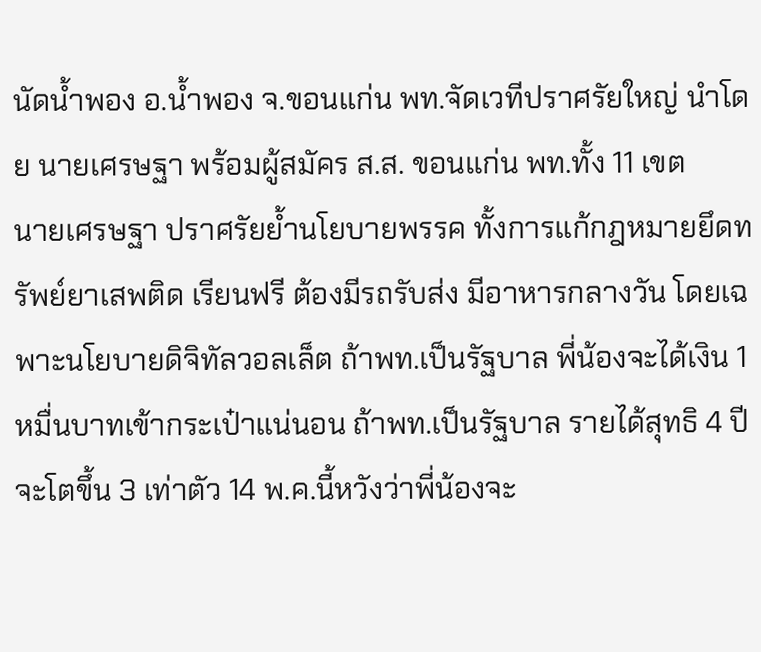นัดน้ำพอง อ.น้ำพอง จ.ขอนแก่น พท.จัดเวทีปราศรัยใหญ่ นำโดย นายเศรษฐา พร้อมผู้สมัคร ส.ส. ขอนแก่น พท.ทั้ง 11 เขต
นายเศรษฐา ปราศรัยย้ำนโยบายพรรค ทั้งการแก้กฎหมายยึดทรัพย์ยาเสพติด เรียนฟรี ต้องมีรถรับส่ง มีอาหารกลางวัน โดยเฉพาะนโยบายดิจิทัลวอลเล็ต ถ้าพท.เป็นรัฐบาล พี่น้องจะได้เงิน 1 หมื่นบาทเข้ากระเป๋าแน่นอน ถ้าพท.เป็นรัฐบาล รายได้สุทธิ 4 ปีจะโตขึ้น 3 เท่าตัว 14 พ.ค.นี้หวังว่าพี่น้องจะ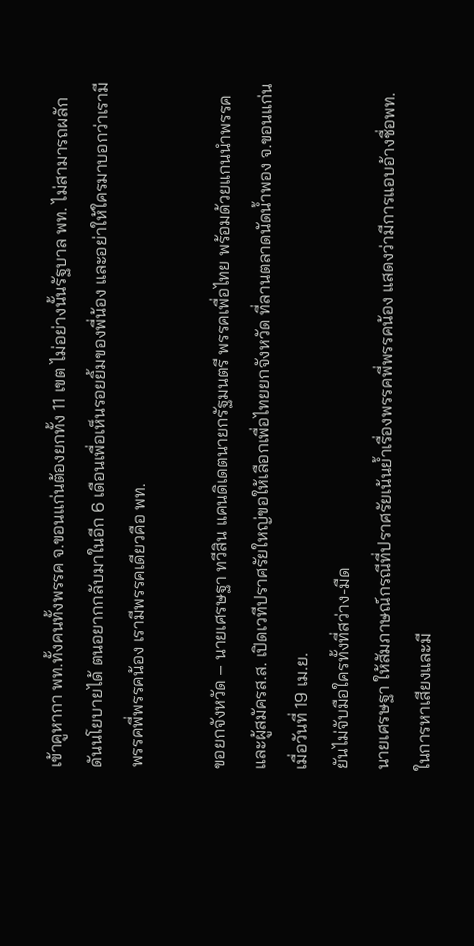เข้าคูหากา พท.ทั้งคนทั้งพรรค จ.ขอนแก่นต้องยกทั้ง 11 เขต ไม่อย่างนั้นรัฐบาล พท. ไม่สามารถผลักดันนโยบายได้ ตนอยากกลับมาในอีก 6 เดือนเพื่อเห็นรอยยิ้มของพี่น้อง และอย่าให้ใครมาบอกว่าเรามีพรรคพี่พรรคน้อง เรามีพรรคเดียวคือ พท.

ขอยกจังหวัด – นายเศรษฐา ทวีสิน แคนดิเดตนายกรัฐมนตรี พรรคเพื่อไทย พร้อมด้วยแกนนำพรรคและผู้สมัครส.ส. เปิดเวทีปราศรัยใหญ่ขอให้เลือกเพื่อไทยยกจังหวัด ที่ลานตลาดนัดน้ำพอง จ.ขอนแก่น เมื่อวันที่ 19 เม.ย.
ยันไม่จับมือใครทั้งที่สว่าง-มืด
นายเศรษฐา ให้สัมภาษณ์กรณีที่ปราศรัยเน้นย้ำเรื่องพรรคพี่พรรคน้อง แสดงว่ามีการแอบอ้างชื่อพท.ในการหาเสียงและมี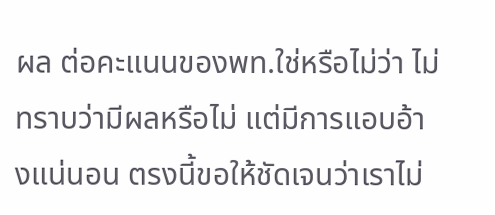ผล ต่อคะแนนของพท.ใช่หรือไม่ว่า ไม่ทราบว่ามีผลหรือไม่ แต่มีการแอบอ้างแน่นอน ตรงนี้ขอให้ชัดเจนว่าเราไม่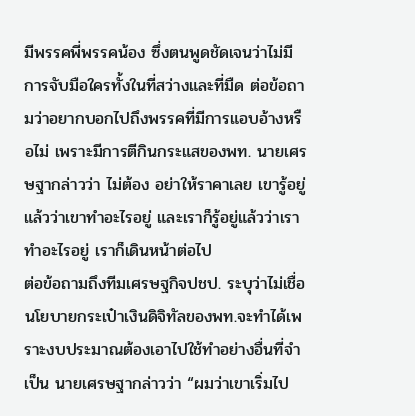มีพรรคพี่พรรคน้อง ซึ่งตนพูดชัดเจนว่าไม่มีการจับมือใครทั้งในที่สว่างและที่มืด ต่อข้อถามว่าอยากบอกไปถึงพรรคที่มีการแอบอ้างหรือไม่ เพราะมีการตีกินกระแสของพท. นายเศรษฐากล่าวว่า ไม่ต้อง อย่าให้ราคาเลย เขารู้อยู่แล้วว่าเขาทำอะไรอยู่ และเราก็รู้อยู่แล้วว่าเราทำอะไรอยู่ เราก็เดินหน้าต่อไป
ต่อข้อถามถึงทีมเศรษฐกิจปชป. ระบุว่าไม่เชื่อนโยบายกระเป๋าเงินดิจิทัลของพท.จะทำได้เพราะงบประมาณต้องเอาไปใช้ทำอย่างอื่นที่จำเป็น นายเศรษฐากล่าวว่า “ผมว่าเขาเริ่มไป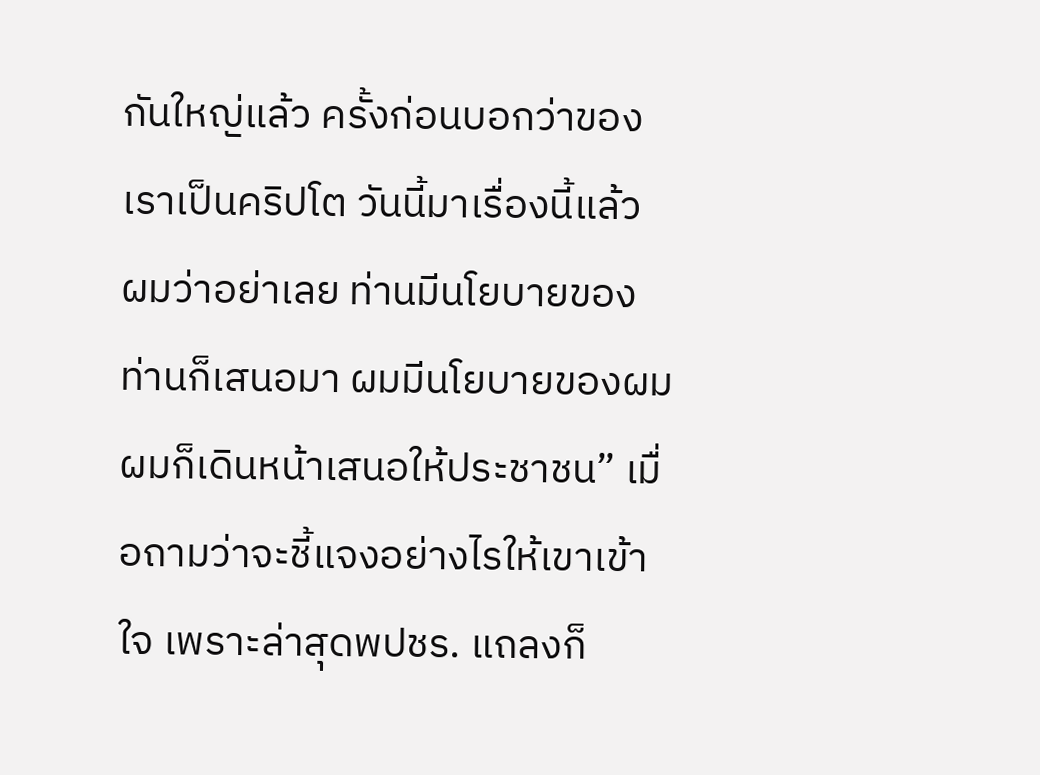กันใหญ่แล้ว ครั้งก่อนบอกว่าของเราเป็นคริปโต วันนี้มาเรื่องนี้แล้ว ผมว่าอย่าเลย ท่านมีนโยบายของท่านก็เสนอมา ผมมีนโยบายของผม ผมก็เดินหน้าเสนอให้ประชาชน” เมื่อถามว่าจะชี้แจงอย่างไรให้เขาเข้าใจ เพราะล่าสุดพปชร. แถลงก็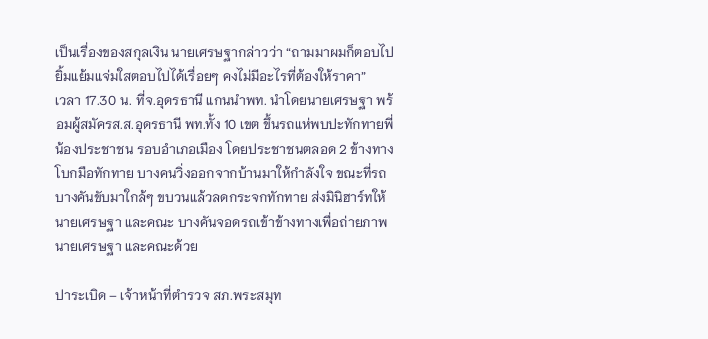เป็นเรื่องของสกุลเงิน นายเศรษฐากล่าวว่า “ถามมาผมก็ตอบไป ยิ้มแย้มแจ่มใสตอบไปได้เรื่อยๆ คงไม่มีอะไรที่ต้องให้ราคา”
เวลา 17.30 น. ที่จ.อุดรธานี แกนนำพท. นำโดยนายเศรษฐา พร้อมผู้สมัครส.ส.อุดรธานี พท.ทั้ง 10 เขต ขึ้นรถแห่พบปะทักทายพี่น้องประชาชน รอบอำเภอเมือง โดยประชาชนตลอด 2 ข้างทางโบกมือทักทาย บางคนวิ่งออกจากบ้านมาให้กำลังใจ ขณะที่รถบางคันขับมาใกล้ๆ ขบวนแล้วลดกระจกทักทาย ส่งมินิฮาร์ทให้นายเศรษฐา และคณะ บางคันจอดรถเข้าข้างทางเพื่อถ่ายภาพนายเศรษฐา และคณะด้วย

ปาระเบิด – เจ้าหน้าที่ตำรวจ สภ.พระสมุท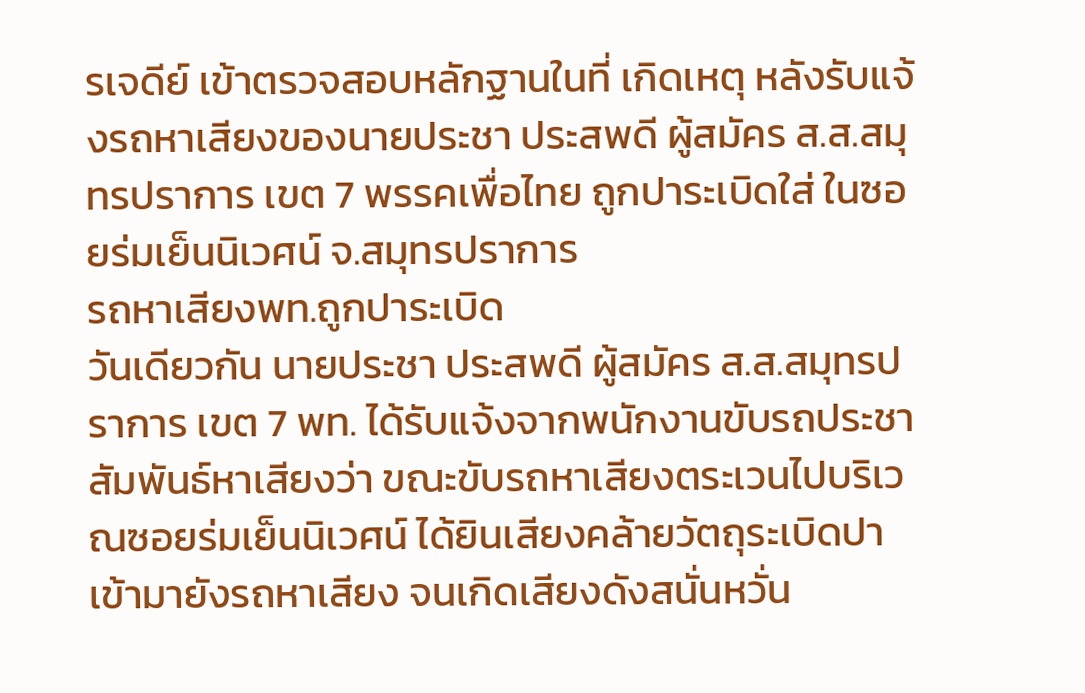รเจดีย์ เข้าตรวจสอบหลักฐานในที่ เกิดเหตุ หลังรับแจ้งรถหาเสียงของนายประชา ประสพดี ผู้สมัคร ส.ส.สมุทรปราการ เขต 7 พรรคเพื่อไทย ถูกปาระเบิดใส่ ในซอยร่มเย็นนิเวศน์ จ.สมุทรปราการ
รถหาเสียงพท.ถูกปาระเบิด
วันเดียวกัน นายประชา ประสพดี ผู้สมัคร ส.ส.สมุทรปราการ เขต 7 พท. ได้รับแจ้งจากพนักงานขับรถประชาสัมพันธ์หาเสียงว่า ขณะขับรถหาเสียงตระเวนไปบริเวณซอยร่มเย็นนิเวศน์ ได้ยินเสียงคล้ายวัตถุระเบิดปาเข้ามายังรถหาเสียง จนเกิดเสียงดังสนั่นหวั่น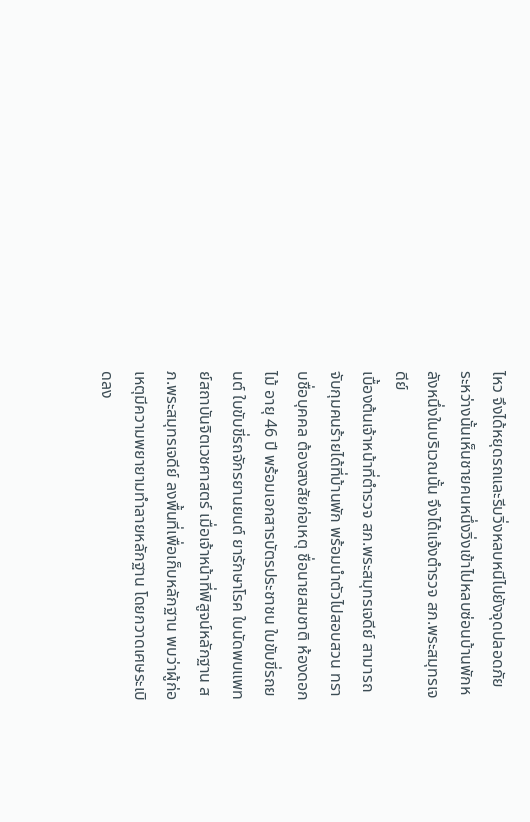ไหว จึงได้หยุดรถและรีบวิ่งหลบหนีไปยังจุดปลอดภัย ระหว่างนั้นเห็นชายคนหนึ่งวิ่งเข้าไปหลบซ่อนบ้านพักหลังหนึ่งในบริเวณนั้น จึงได้แจ้งตำรวจ สภ.พระสมุทรเจดีย์
เบื้องต้นเจ้าหน้าที่ตำรวจ สภ.พระสมุทรเจดีย์ สามารถจับกุมคนร้ายได้ที่บ้านพัก พร้อมนำตัวไปสอบสวน ทราบชื่อบุคคล ต้องสงสัยก่อเหตุ ชื่อนายสมชาติ ห้องดอกไม้ อายุ 46 ปี พร้อมเอกสารบัตรประชาชน ใบขับขี่รถยนต์ ใบขับขี่รถจักรยานยนต์ ยารักษาโรค ใบนัดพบแพทย์สถาบันจิตเวชศาสตร์ เมื่อเจ้าหน้าที่พิสูจน์หลักฐาน สภ.พระสมุทรเจดีย์ ลงพื้นที่เพื่อเก็บหลักฐาน พบว่าผู้ก่อเหตุมีความพยายามทำลายหลักฐาน โดยกวาดเศษระเบิดลง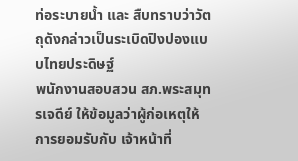ท่อระบายน้ำ และ สืบทราบว่าวัตถุดังกล่าวเป็นระเบิดปิงปองแบบไทยประดิษฐ์
พนักงานสอบสวน สภ.พระสมุทรเจดีย์ ให้ข้อมูลว่าผู้ก่อเหตุให้การยอมรับกับ เจ้าหน้าที่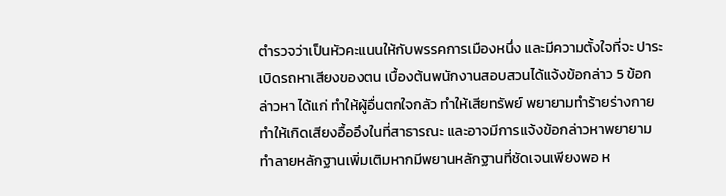ตำรวจว่าเป็นหัวคะแนนให้กับพรรคการเมืองหนึ่ง และมีความตั้งใจที่จะ ปาระเบิดรถหาเสียงของตน เบื้องต้นพนักงานสอบสวนได้แจ้งข้อกล่าว 5 ข้อกล่าวหา ได้แก่ ทำให้ผู้อื่นตกใจกลัว ทำให้เสียทรัพย์ พยายามทำร้ายร่างกาย ทำให้เกิดเสียงอื้ออึงในที่สาธารณะ และอาจมีการแจ้งข้อกล่าวหาพยายามทำลายหลักฐานเพิ่มเติมหากมีพยานหลักฐานที่ชัดเจนเพียงพอ ห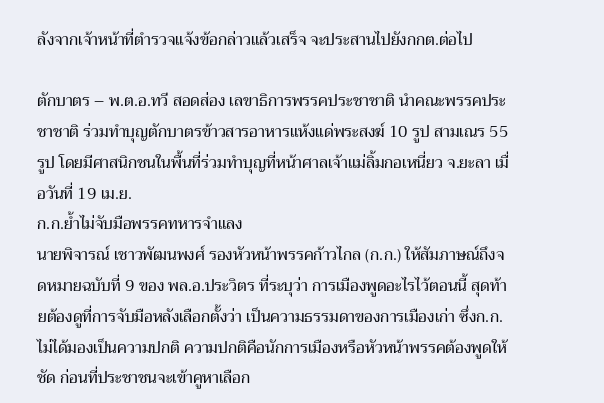ลังจากเจ้าหน้าที่ตำรวจแจ้งข้อกล่าวแล้วเสร็จ จะประสานไปยังกกต.ต่อไป

ตักบาตร – พ.ต.อ.ทวี สอดส่อง เลขาธิการพรรคประชาชาติ นำคณะพรรคประชาชาติ ร่วมทำบุญตักบาตรข้าวสารอาหารแห้งแด่พระสงฆ์ 10 รูป สามเณร 55 รูป โดยมีศาสนิกชนในพื้นที่ร่วมทำบุญที่หน้าศาลเจ้าแม่ลิ้มกอเหนี่ยว จ.ยะลา เมื่อวันที่ 19 เม.ย.
ก.ก.ย้ำไม่จับมือพรรคทหารจำแลง
นายพิจารณ์ เชาวพัฒนพงศ์ รองหัวหน้าพรรคก้าวไกล (ก.ก.) ให้สัมภาษณ์ถึงจดหมายฉบับที่ 9 ของ พล.อ.ประวิตร ที่ระบุว่า การเมืองพูดอะไรไว้ตอนนี้ สุดท้ายต้องดูที่การจับมือหลังเลือกตั้งว่า เป็นความธรรมดาของการเมืองเก่า ซึ่งก.ก.ไม่ได้มองเป็นความปกติ ความปกติคือนักการเมืองหรือหัวหน้าพรรคต้องพูดให้ชัด ก่อนที่ประชาชนจะเข้าคูหาเลือก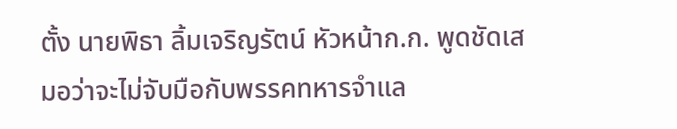ตั้ง นายพิธา ลิ้มเจริญรัตน์ หัวหน้าก.ก. พูดชัดเสมอว่าจะไม่จับมือกับพรรคทหารจำแล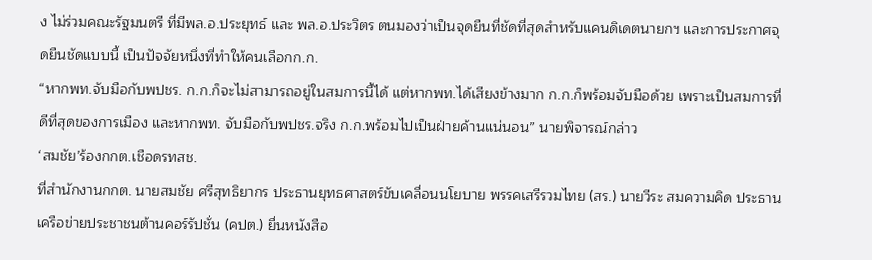ง ไม่ร่วมคณะรัฐมนตรี ที่มีพล.อ.ประยุทธ์ และ พล.อ.ประวิตร ตนมองว่าเป็นจุดยืนที่ชัดที่สุดสำหรับแคนดิเดตนายกฯ และการประกาศจุดยืนชัดแบบนี้ เป็นปัจจัยหนึ่งที่ทำให้คนเลือกก.ก.
“หากพท.จับมือกับพปชร. ก.ก.ก็จะไม่สามารถอยู่ในสมการนี้ได้ แต่หากพท.ได้เสียงข้างมาก ก.ก.ก็พร้อมจับมือด้วย เพราะเป็นสมการที่ดีที่สุดของการเมือง และหากพท. จับมือกับพปชร.จริง ก.ก.พร้อมไปเป็นฝ่ายค้านแน่นอน” นายพิจารณ์กล่าว
‘สมชัย’ร้องกกต.เชือดรทสช.
ที่สำนักงานกกต. นายสมชัย ศรีสุทธิยากร ประธานยุทธศาสตร์ขับเคลื่อนนโยบาย พรรคเสรีรวมไทย (สร.) นายวีระ สมความคิด ประธานเครือข่ายประชาชนต้านคอร์รัปชั่น (คปต.) ยื่นหนังสือ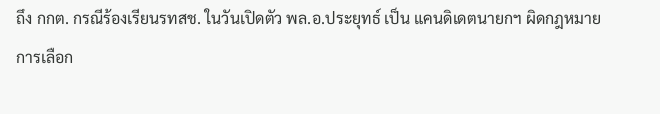ถึง กกต. กรณีร้องเรียนรทสช. ในวันเปิดตัว พล.อ.ประยุทธ์ เป็น แคนดิเดตนายกฯ ผิดกฎหมายการเลือก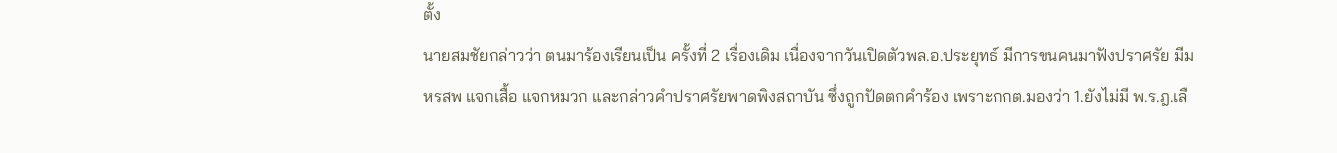ตั้ง
นายสมชัยกล่าวว่า ตนมาร้องเรียนเป็น ครั้งที่ 2 เรื่องเดิม เนื่องจากวันเปิดตัวพล.อ.ประยุทธ์ มีการขนคนมาฟังปราศรัย มีมหรสพ แจกเสื้อ แจกหมวก และกล่าวคำปราศรัยพาดพิงสถาบัน ซึ่งถูกปัดตกคำร้อง เพราะกกต.มองว่า 1.ยังไม่มี พ.ร.ฎ.เลื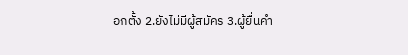อกตั้ง 2.ยังไม่มีผู้สมัคร 3.ผู้ยื่นคำ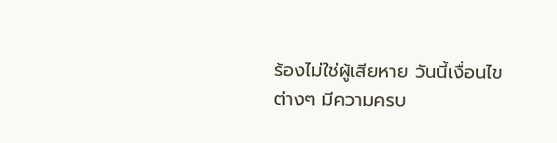ร้องไม่ใช่ผู้เสียหาย วันนี้เงื่อนไขต่างๆ มีความครบ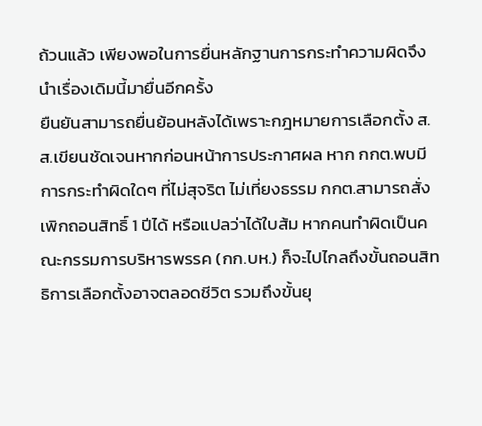ถ้วนแล้ว เพียงพอในการยื่นหลักฐานการกระทำความผิดจึงนำเรื่องเดิมนี้มายื่นอีกครั้ง
ยืนยันสามารถยื่นย้อนหลังได้เพราะกฎหมายการเลือกตั้ง ส.ส.เขียนชัดเจนหากก่อนหน้าการประกาศผล หาก กกต.พบมีการกระทำผิดใดๆ ที่ไม่สุจริต ไม่เที่ยงธรรม กกต.สามารถสั่งเพิกถอนสิทธิ์ 1 ปีได้ หรือแปลว่าได้ใบส้ม หากคนทำผิดเป็นคณะกรรมการบริหารพรรค (กก.บห.) ก็จะไปไกลถึงขั้นถอนสิทธิการเลือกตั้งอาจตลอดชีวิต รวมถึงขั้นยุ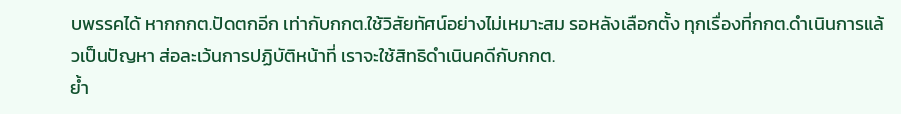บพรรคได้ หากกกต.ปัดตกอีก เท่ากับกกต.ใช้วิสัยทัศน์อย่างไม่เหมาะสม รอหลังเลือกตั้ง ทุกเรื่องที่กกต.ดำเนินการแล้วเป็นปัญหา ส่อละเว้นการปฏิบัติหน้าที่ เราจะใช้สิทธิดำเนินคดีกับกกต.
ย้ำ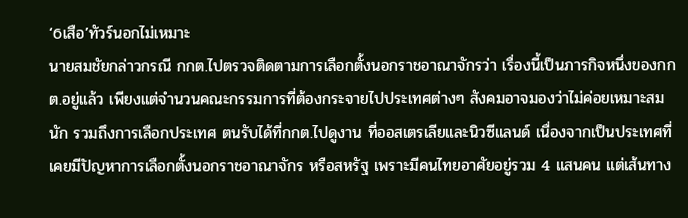‘6เสือ’ทัวร์นอกไม่เหมาะ
นายสมชัยกล่าวกรณี กกต.ไปตรวจติดตามการเลือกตั้งนอกราชอาณาจักรว่า เรื่องนี้เป็นภารกิจหนึ่งของกกต.อยู่แล้ว เพียงแต่จำนวนคณะกรรมการที่ต้องกระจายไปประเทศต่างๆ สังคมอาจมองว่าไม่ค่อยเหมาะสมนัก รวมถึงการเลือกประเทศ ตนรับได้ที่กกต.ไปดูงาน ที่ออสเตรเลียและนิวซีแลนด์ เนื่องจากเป็นประเทศที่เคยมีปัญหาการเลือกตั้งนอกราชอาณาจักร หรือสหรัฐ เพราะมีคนไทยอาศัยอยู่รวม 4 แสนคน แต่เส้นทาง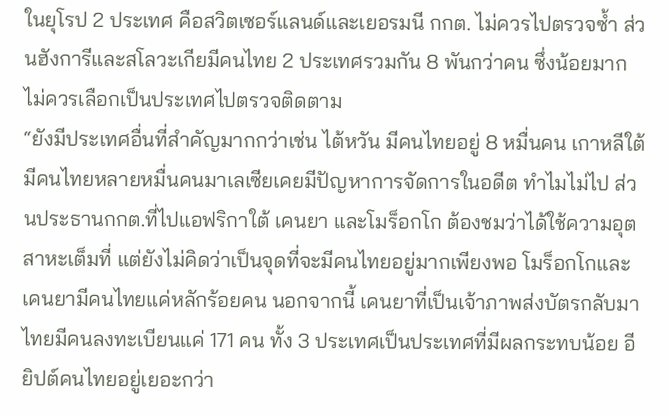ในยุโรป 2 ประเทศ คือสวิตเซอร์แลนด์และเยอรมนี กกต. ไม่ควรไปตรวจซ้ำ ส่วนฮังการีและสโลวะเกียมีคนไทย 2 ประเทศรวมกัน 8 พันกว่าคน ซึ่งน้อยมาก ไม่ควรเลือกเป็นประเทศไปตรวจติดตาม
“ยังมีประเทศอื่นที่สำคัญมากกว่าเช่น ไต้หวัน มีคนไทยอยู่ 8 หมื่นคน เกาหลีใต้มีคนไทยหลายหมื่นคนมาเลเซียเคยมีปัญหาการจัดการในอดีต ทำไมไม่ไป ส่วนประธานกกต.ที่ไปแอฟริกาใต้ เคนยา และโมร็อกโก ต้องชมว่าได้ใช้ความอุตสาหะเต็มที่ แต่ยังไม่คิดว่าเป็นจุดที่จะมีคนไทยอยู่มากเพียงพอ โมร็อกโกและเคนยามีคนไทยแค่หลักร้อยคน นอกจากนี้ เคนยาที่เป็นเจ้าภาพส่งบัตรกลับมาไทยมีคนลงทะเบียนแค่ 171 คน ทั้ง 3 ประเทศเป็นประเทศที่มีผลกระทบน้อย อียิปต์คนไทยอยู่เยอะกว่า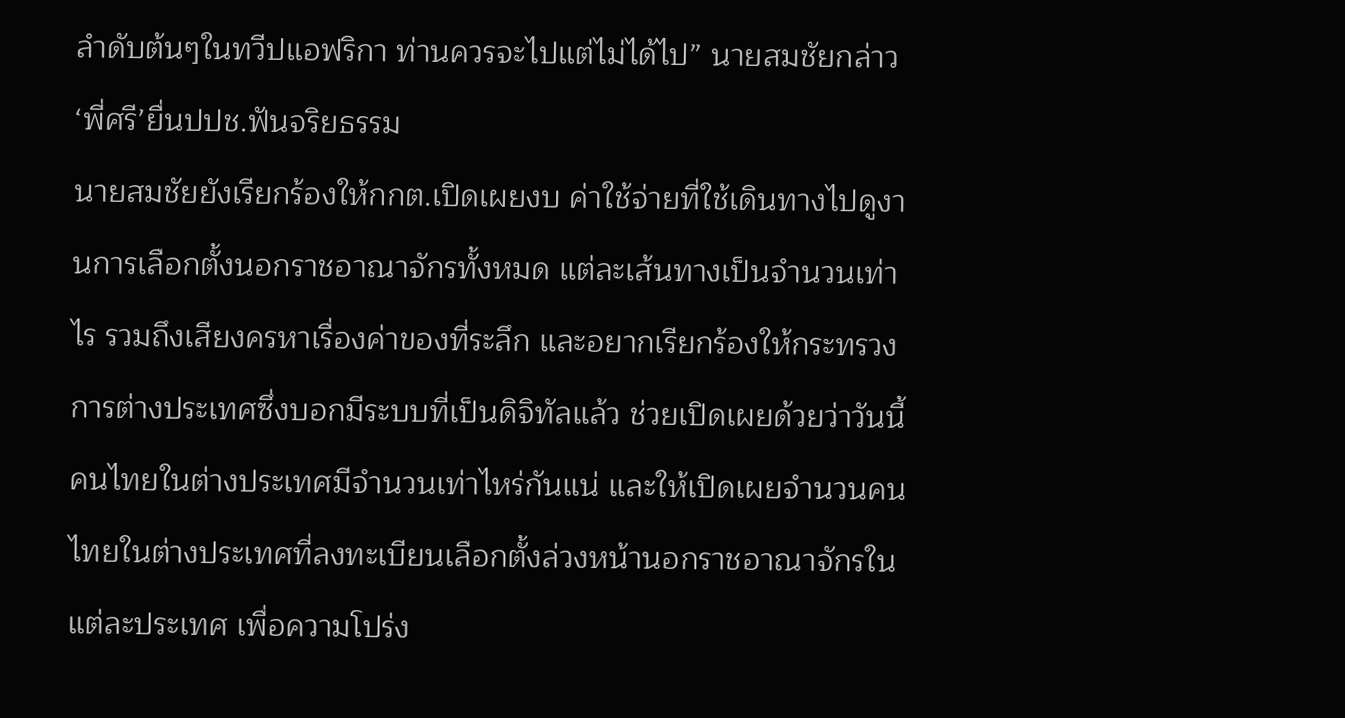ลำดับต้นๆในทวีปแอฟริกา ท่านควรจะไปแต่ไม่ได้ไป” นายสมชัยกล่าว
‘พี่ศรี’ยื่นปปช.ฟันจริยธรรม
นายสมชัยยังเรียกร้องให้กกต.เปิดเผยงบ ค่าใช้จ่ายที่ใช้เดินทางไปดูงานการเลือกตั้งนอกราชอาณาจักรทั้งหมด แต่ละเส้นทางเป็นจำนวนเท่าไร รวมถึงเสียงครหาเรื่องค่าของที่ระลึก และอยากเรียกร้องให้กระทรวงการต่างประเทศซึ่งบอกมีระบบที่เป็นดิจิทัลแล้ว ช่วยเปิดเผยด้วยว่าวันนี้คนไทยในต่างประเทศมีจำนวนเท่าไหร่กันแน่ และให้เปิดเผยจำนวนคนไทยในต่างประเทศที่ลงทะเบียนเลือกตั้งล่วงหน้านอกราชอาณาจักรในแต่ละประเทศ เพื่อความโปร่ง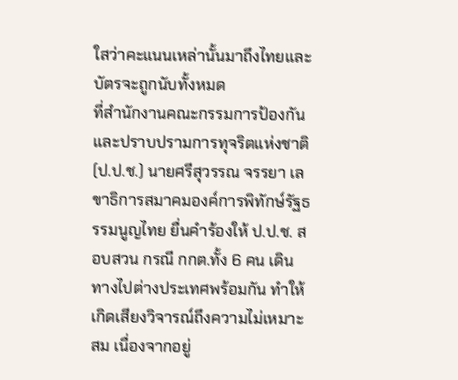ใสว่าคะแนนเหล่านั้นมาถึงไทยและบัตรจะถูกนับทั้งหมด
ที่สำนักงานคณะกรรมการป้องกันและปราบปรามการทุจริตแห่งชาติ (ป.ป.ช.) นายศรีสุวรรณ จรรยา เลขาธิการสมาคมองค์การพิทักษ์รัฐธรรมนูญไทย ยื่นคำร้องให้ ป.ป.ช. สอบสวน กรณี กกต.ทั้ง 6 คน เดินทางไปต่างประเทศพร้อมกัน ทำให้เกิดเสียงวิจารณ์ถึงความไม่เหมาะสม เนื่องจากอยู่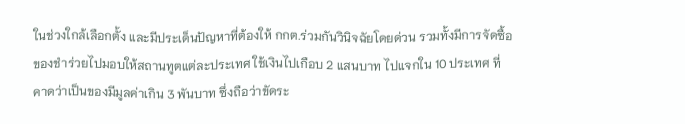ในช่วงใกล้เลือกตั้ง และมีประเด็นปัญหาที่ต้องให้ กกต.ร่วมกันวินิจฉัยโดยด่วน รวมทั้งมีการจัดซื้อของชำร่วยไปมอบให้สถานทูตแต่ละประเทศ ใช้เงินไปเกือบ 2 แสนบาท ไปแจกใน 10 ประเทศ ที่คาดว่าเป็นของมีมูลค่าเกิน 3 พันบาท ซึ่งถือว่าขัดระ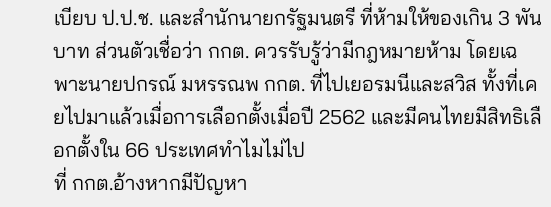เบียบ ป.ป.ช. และสำนักนายกรัฐมนตรี ที่ห้ามให้ของเกิน 3 พันบาท ส่วนตัวเชื่อว่า กกต. ควรรับรู้ว่ามีกฎหมายห้าม โดยเฉพาะนายปกรณ์ มหรรณพ กกต. ที่ไปเยอรมนีและสวิส ทั้งที่เคยไปมาแล้วเมื่อการเลือกตั้งเมื่อปี 2562 และมีคนไทยมีสิทธิเลือกตั้งใน 66 ประเทศทำไมไม่ไป
ที่ กกต.อ้างหากมีปัญหา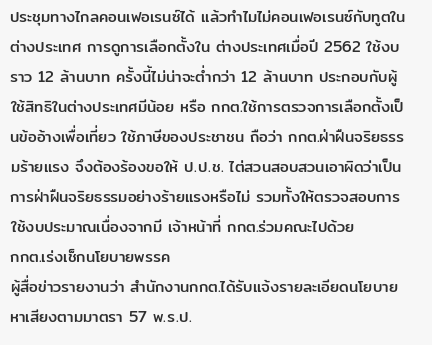ประชุมทางไกลคอนเฟอเรนซ์ได้ แล้วทำไมไม่คอนเฟอเรนซ์กับทูตในต่างประเทศ การดูการเลือกตั้งใน ต่างประเทศเมื่อปี 2562 ใช้งบราว 12 ล้านบาท ครั้งนี้ไม่น่าจะต่ำกว่า 12 ล้านบาท ประกอบกับผู้ใช้สิทธิในต่างประเทศมีน้อย หรือ กกต.ใช้การตรวจการเลือกตั้งเป็นข้ออ้างเพื่อเที่ยว ใช้ภาษีของประชาชน ถือว่า กกต.ฝ่าฝืนจริยธรรมร้ายแรง จึงต้องร้องขอให้ ป.ป.ช. ไต่สวนสอบสวนเอาผิดว่าเป็นการฝ่าฝืนจริยธรรมอย่างร้ายแรงหรือไม่ รวมทั้งให้ตรวจสอบการใช้งบประมาณเนื่องจากมี เจ้าหน้าที่ กกต.ร่วมคณะไปด้วย
กกต.เร่งเช็กนโยบายพรรค
ผู้สื่อข่าวรายงานว่า สำนักงานกกต.ได้รับแจ้งรายละเอียดนโยบายหาเสียงตามมาตรา 57 พ.ร.ป.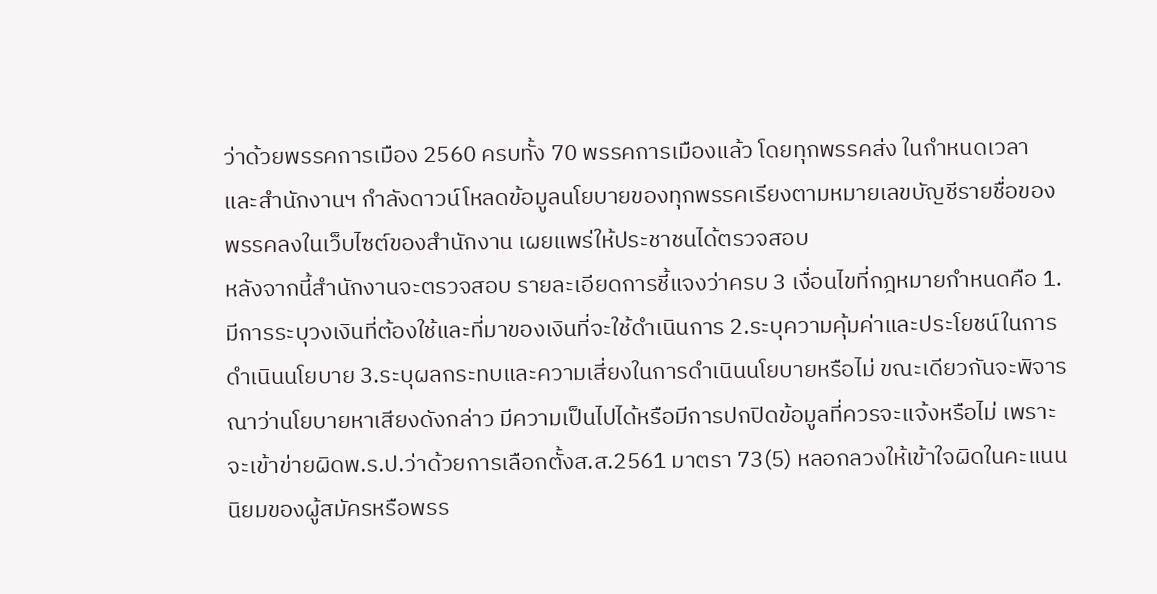ว่าด้วยพรรคการเมือง 2560 ครบทั้ง 70 พรรคการเมืองแล้ว โดยทุกพรรคส่ง ในกำหนดเวลา และสำนักงานฯ กำลังดาวน์โหลดข้อมูลนโยบายของทุกพรรคเรียงตามหมายเลขบัญชีรายชื่อของพรรคลงในเว็บไซต์ของสำนักงาน เผยแพร่ให้ประชาชนได้ตรวจสอบ
หลังจากนี้สำนักงานจะตรวจสอบ รายละเอียดการชี้แจงว่าครบ 3 เงื่อนไขที่กฎหมายกำหนดคือ 1.มีการระบุวงเงินที่ต้องใช้และที่มาของเงินที่จะใช้ดำเนินการ 2.ระบุความคุ้มค่าและประโยชน์ในการดำเนินนโยบาย 3.ระบุผลกระทบและความเสี่ยงในการดำเนินนโยบายหรือไม่ ขณะเดียวกันจะพิจารณาว่านโยบายหาเสียงดังกล่าว มีความเป็นไปได้หรือมีการปกปิดข้อมูลที่ควรจะแจ้งหรือไม่ เพราะจะเข้าข่ายผิดพ.ร.ป.ว่าด้วยการเลือกตั้งส.ส.2561 มาตรา 73(5) หลอกลวงให้เข้าใจผิดในคะแนนนิยมของผู้สมัครหรือพรร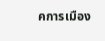คการเมือง